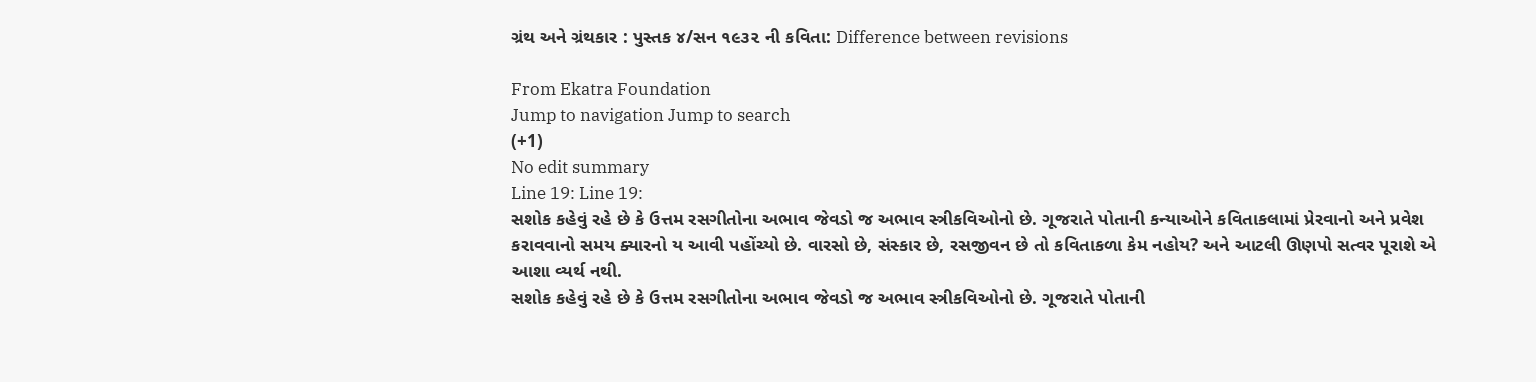ગ્રંથ અને ગ્રંથકાર : પુસ્તક ૪/સન ૧૯૩૨ ની કવિતા: Difference between revisions

From Ekatra Foundation
Jump to navigation Jump to search
(+1)
No edit summary
Line 19: Line 19:
સશોક કહેવું રહે છે કે ઉત્તમ રસગીતોના અભાવ જેવડો જ અભાવ સ્ત્રીકવિઓનો છે. ગૂજરાતે પોતાની કન્યાઓને કવિતાકલામાં પ્રેરવાનો અને પ્રવેશ કરાવવાનો સમય ક્યારનો ય આવી પહોંચ્યો છે. વારસો છે, સંસ્કાર છે, રસજીવન છે તો કવિતાકળા કેમ નહોય? અને આટલી ઊણપો સત્વર પૂરાશે એ આશા વ્યર્થ નથી.
સશોક કહેવું રહે છે કે ઉત્તમ રસગીતોના અભાવ જેવડો જ અભાવ સ્ત્રીકવિઓનો છે. ગૂજરાતે પોતાની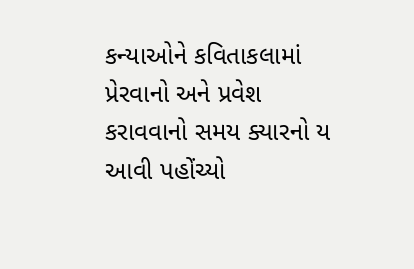કન્યાઓને કવિતાકલામાં પ્રેરવાનો અને પ્રવેશ કરાવવાનો સમય ક્યારનો ય આવી પહોંચ્યો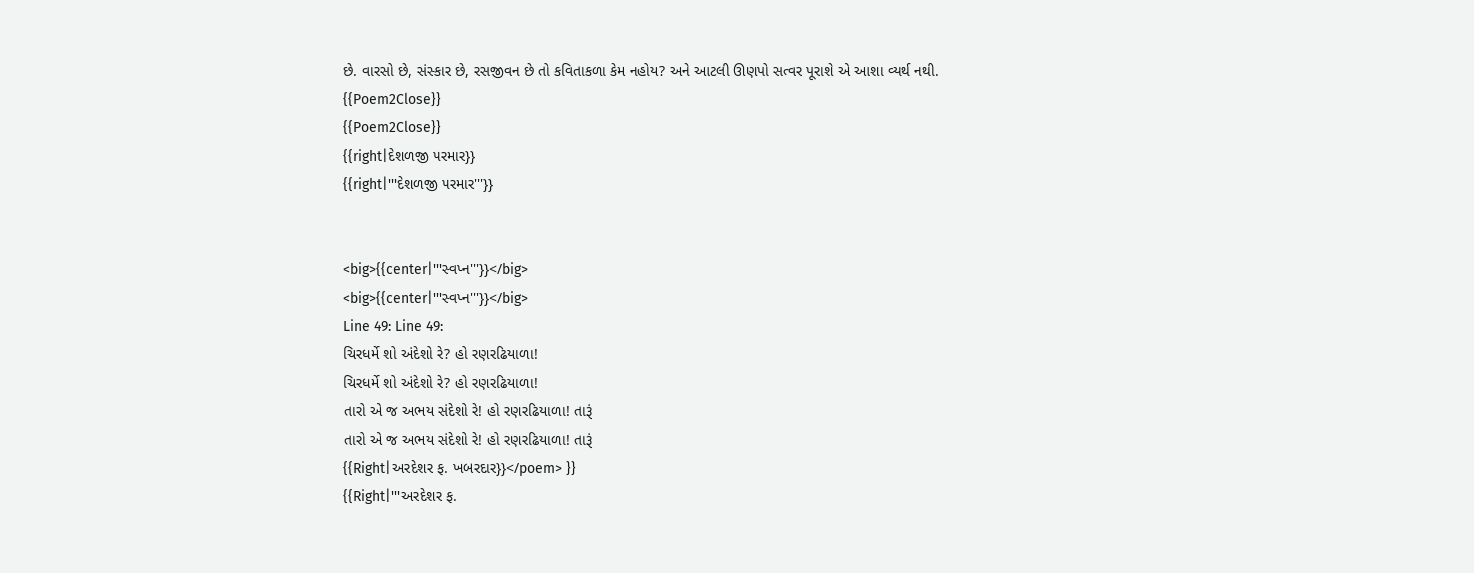છે. વારસો છે, સંસ્કાર છે, રસજીવન છે તો કવિતાકળા કેમ નહોય? અને આટલી ઊણપો સત્વર પૂરાશે એ આશા વ્યર્થ નથી.
{{Poem2Close}}
{{Poem2Close}}
{{right|દેશળજી ૫રમાર}}
{{right|'''દેશળજી ૫રમાર'''}}


<big>{{center|'''સ્વપ્ન'''}}</big>
<big>{{center|'''સ્વપ્ન'''}}</big>
Line 49: Line 49:
ચિરધર્મે શો અંદેશો રે? હો રણરઢિયાળા!
ચિરધર્મે શો અંદેશો રે? હો રણરઢિયાળા!
તારો એ જ અભય સંદેશો રે! હો રણરઢિયાળા! તારૂં
તારો એ જ અભય સંદેશો રે! હો રણરઢિયાળા! તારૂં
{{Right|અરદેશર ફ. ખબરદાર}}</poem> }}
{{Right|'''અરદેશર ફ.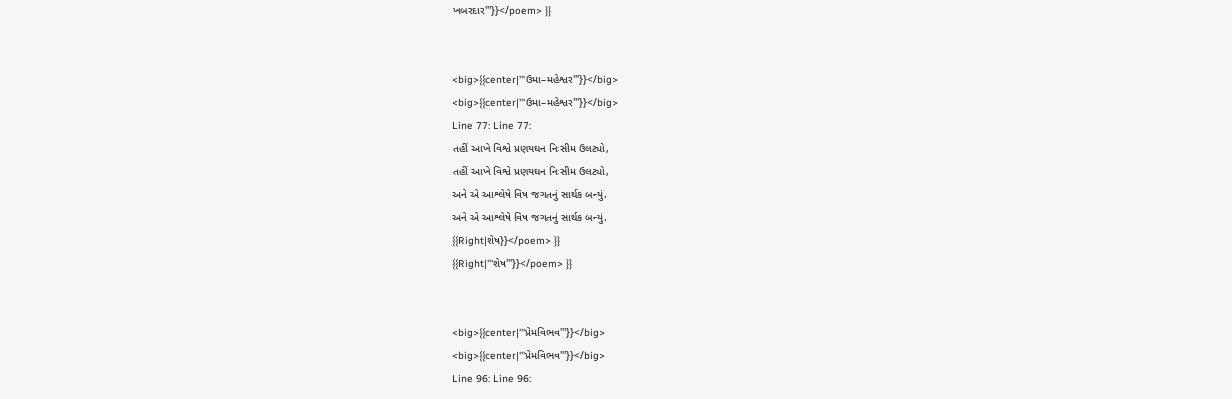ખબરદાર'''}}</poem> }}


<big>{{center|'''ઉમા–મહેશ્વર'''}}</big>
<big>{{center|'''ઉમા–મહેશ્વર'''}}</big>
Line 77: Line 77:
તહીં આખે વિશ્વે પ્રણયઘન નિઃસીમ ઉલટ્યો,
તહીં આખે વિશ્વે પ્રણયઘન નિઃસીમ ઉલટ્યો,
અને એ આશ્લેષે વિષ જગતનું સાર્થક બન્યું.
અને એ આશ્લેષે વિષ જગતનું સાર્થક બન્યું.
{{Right|શેષ}}</poem> }}
{{Right|'''શેષ'''}}</poem> }}


<big>{{center|'''પ્રેમવિભવ'''}}</big>
<big>{{center|'''પ્રેમવિભવ'''}}</big>
Line 96: Line 96: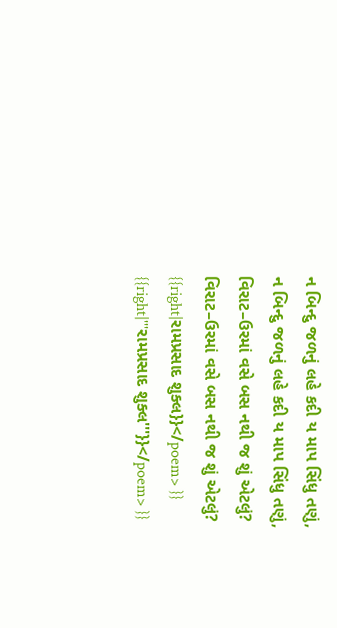ન બિન્દુ જળનું લહે કદી ય માપ સિંધુ તણું,
ન બિન્દુ જળનું લહે કદી ય માપ સિંધુ તણું,
વિરાટ–ઉરમાં વસે બસ નથી જ શું એટલું?
વિરાટ–ઉરમાં વસે બસ નથી જ શું એટલું?
{{right|રામપ્રસાદ શુક્લ}}</poem> }}
{{right|'''રામપ્રસાદ શુક્લ'''}}</poem> }}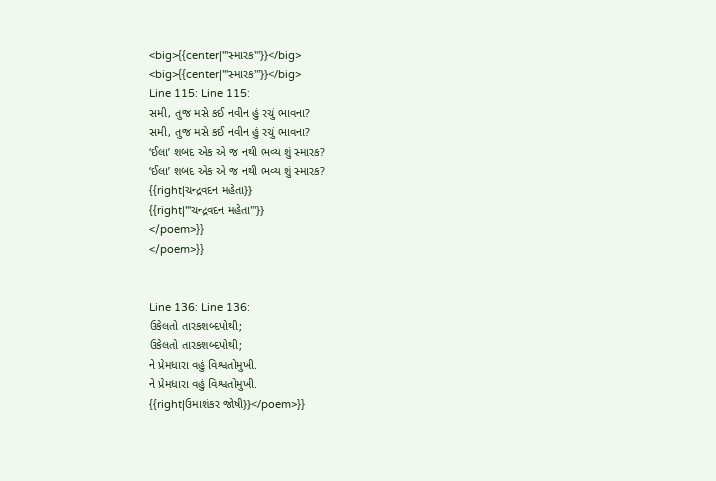<big>{{center|'''સ્મારક'''}}</big>
<big>{{center|'''સ્મારક'''}}</big>
Line 115: Line 115:
સમી, તુજ મસે કઈ નવીન હું રચું ભાવના?
સમી, તુજ મસે કઈ નવીન હું રચું ભાવના?
‘ઈલા’ શબદ એક એ જ નથી ભવ્ય શું સ્મારક?
‘ઈલા’ શબદ એક એ જ નથી ભવ્ય શું સ્મારક?
{{right|ચન્દ્રવદન મહેતા}}
{{right|'''ચન્દ્રવદન મહેતા'''}}
</poem>}}
</poem>}}


Line 136: Line 136:
ઉકેલતો તારકશબ્દપોથી;
ઉકેલતો તારકશબ્દપોથી;
ને પ્રેમધારા વહું વિશ્વતોમુખી.
ને પ્રેમધારા વહું વિશ્વતોમુખી.
{{right|ઉમાશંકર જોષી}}</poem>}}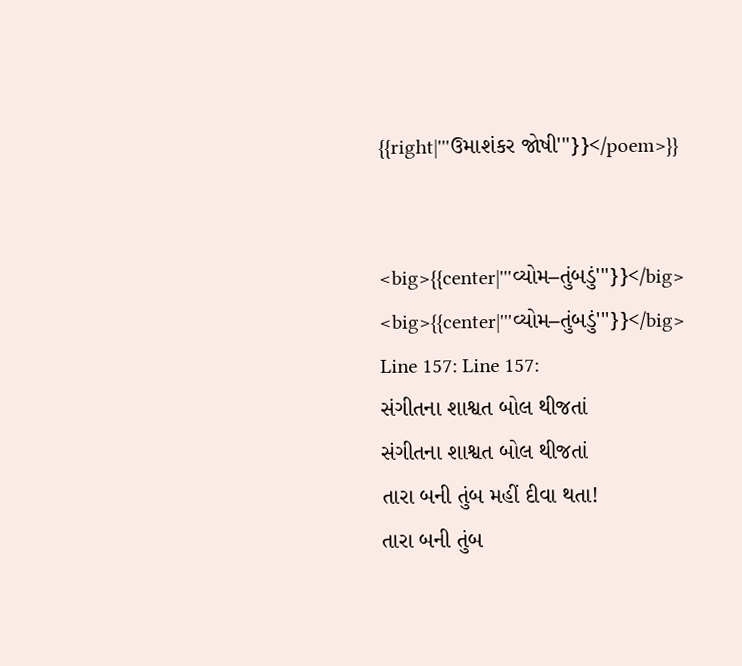{{right|'''ઉમાશંકર જોષી'''}}</poem>}}


<big>{{center|'''વ્યોમ–તુંબડું'''}}</big>
<big>{{center|'''વ્યોમ–તુંબડું'''}}</big>
Line 157: Line 157:
સંગીતના શાશ્વત બોલ થીજતાં
સંગીતના શાશ્વત બોલ થીજતાં
તારા બની તુંબ મહીં દીવા થતા!
તારા બની તુંબ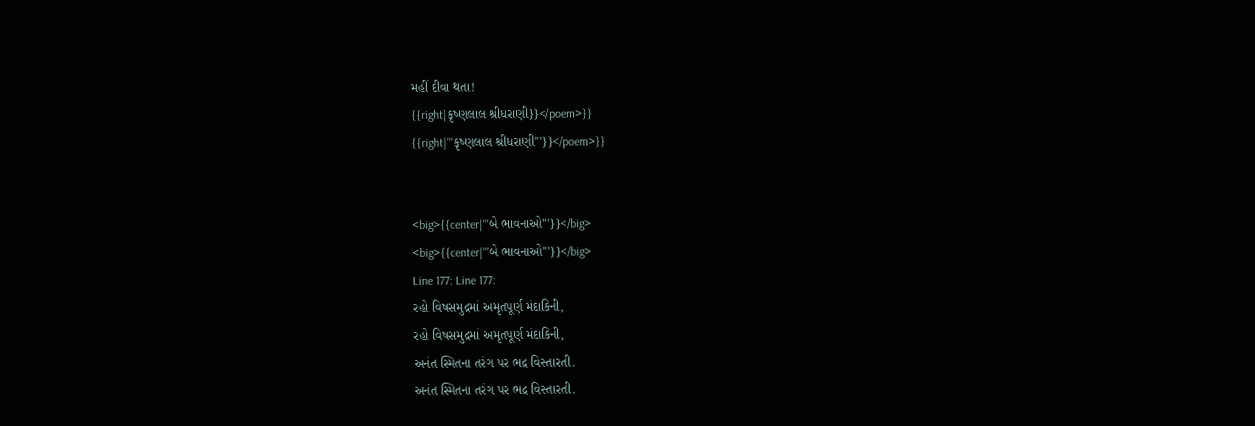મહીં દીવા થતા!
{{right|કૃષ્ણલાલ શ્રીધરાણી}}</poem>}}
{{right|'''કૃષ્ણલાલ શ્રીધરાણી'''}}</poem>}}


<big>{{center|'''બે ભાવનાઓ'''}}</big>
<big>{{center|'''બે ભાવનાઓ'''}}</big>
Line 177: Line 177:
રહો વિષસમુદ્રમાં અમૃતપૂર્ણ મંદાકિની,
રહો વિષસમુદ્રમાં અમૃતપૂર્ણ મંદાકિની,
અનંત સ્મિતના તરંગ પર ભદ્ર વિસ્તારતી.
અનંત સ્મિતના તરંગ પર ભદ્ર વિસ્તારતી.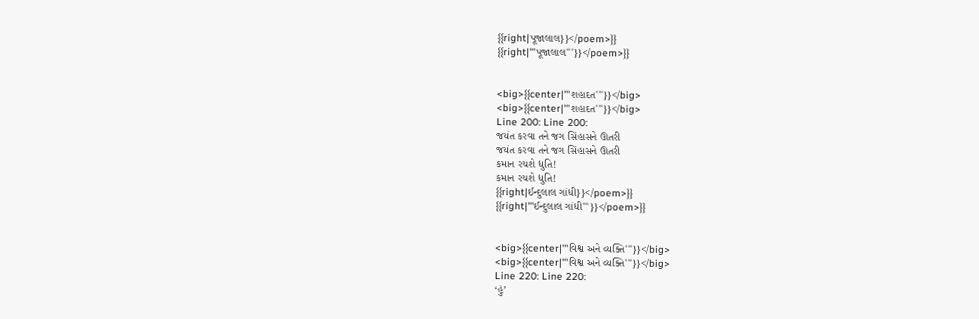{{right|પૂજાલાલ}}</poem>}}
{{right|'''પૂજાલાલ'''}}</poem>}}


<big>{{center|'''શહાદત'''}}</big>
<big>{{center|'''શહાદત'''}}</big>
Line 200: Line 200:
જયંત કરવા તને જગ સિંહાસને ઊતરી
જયંત કરવા તને જગ સિંહાસને ઊતરી
કમાન રચશે દ્યુતિ!
કમાન રચશે દ્યુતિ!
{{right|ઈન્દુલાલ ગાંધી}}</poem>}}
{{right|'''ઈન્દુલાલ ગાંધી'''}}</poem>}}


<big>{{center|'''વિશ્વ અને વ્યક્તિ'''}}</big>
<big>{{center|'''વિશ્વ અને વ્યક્તિ'''}}</big>
Line 220: Line 220:
‘હું’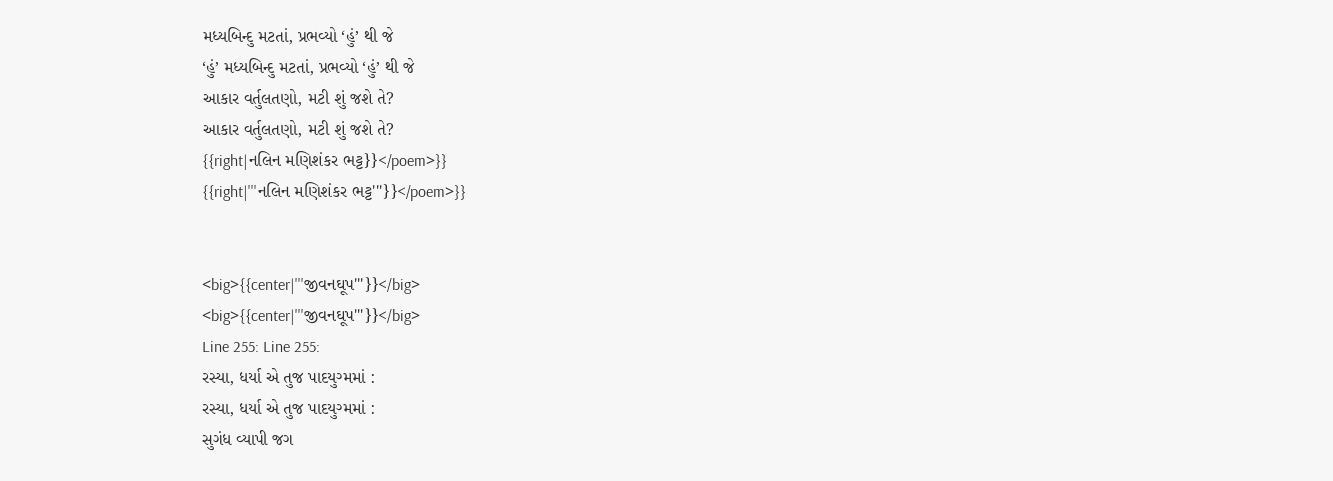મધ્યબિન્દુ મટતાં, પ્રભવ્યો ‘હું’ થી જે
‘હું’ મધ્યબિન્દુ મટતાં, પ્રભવ્યો ‘હું’ થી જે
આકાર વર્તુલતણો, મટી શું જશે તે?
આકાર વર્તુલતણો, મટી શું જશે તે?
{{right|નલિન મણિશંકર ભટ્ટ}}</poem>}}
{{right|'''નલિન મણિશંકર ભટ્ટ'''}}</poem>}}


<big>{{center|'''જીવનઘૂપ'''}}</big>
<big>{{center|'''જીવનઘૂપ'''}}</big>
Line 255: Line 255:
રસ્યા, ધર્યા એ તુજ પાદયુગ્મમાં :
રસ્યા, ધર્યા એ તુજ પાદયુગ્મમાં :
સુગંધ વ્યાપી જગ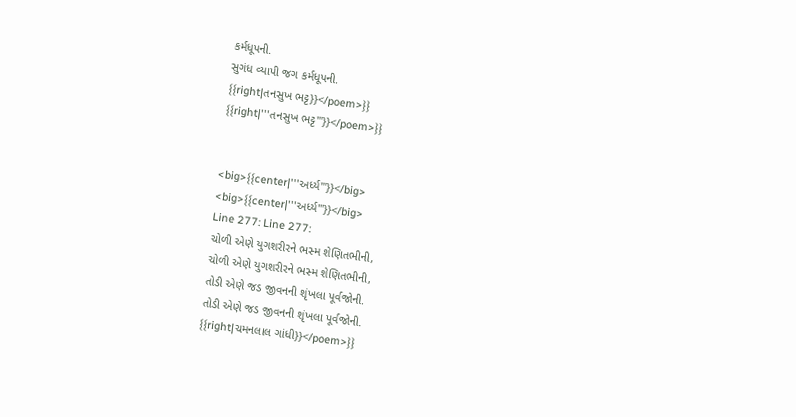કર્મધૂપની.
સુગંધ વ્યાપી જગ કર્મધૂપની.
{{right|તનસુખ ભટ્ટ}}</poem>}}
{{right|'''તનસુખ ભટ્ટ'''}}</poem>}}


<big>{{center|'''અર્ધ્ય'''}}</big>
<big>{{center|'''અર્ધ્ય'''}}</big>
Line 277: Line 277:
ચોળી એણે યુગશરીરને ભસ્મ શેણિતભીની,
ચોળી એણે યુગશરીરને ભસ્મ શેણિતભીની,
તોડી એણે જડ જીવનની શૃંખલા પૂર્વજોની.
તોડી એણે જડ જીવનની શૃંખલા પૂર્વજોની.
{{right|ચમનલાલ ગાંધી}}</poem>}}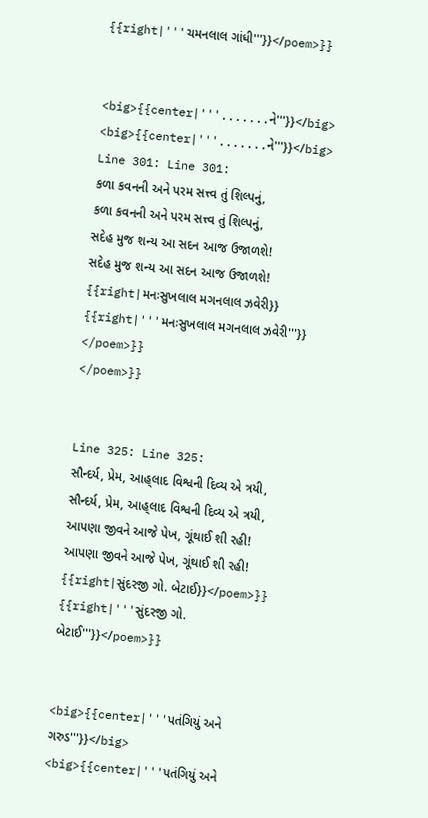{{right|'''ચમનલાલ ગાંધી'''}}</poem>}}


<big>{{center|'''.......ને'''}}</big>
<big>{{center|'''.......ને'''}}</big>
Line 301: Line 301:
કળા કવનની અને પરમ સત્ત્વ તું શિલ્પનું,
કળા કવનની અને પરમ સત્ત્વ તું શિલ્પનું,
સદેહ મુજ શન્ય આ સદન આજ ઉજાળશે!
સદેહ મુજ શન્ય આ સદન આજ ઉજાળશે!
{{right|મનઃસુખલાલ મગનલાલ ઝવેરી}}
{{right|'''મનઃસુખલાલ મગનલાલ ઝવેરી'''}}
</poem>}}
</poem>}}


Line 325: Line 325:
સૌન્દર્ય, પ્રેમ, આહ્‌લાદ વિશ્વની દિવ્ય એ ત્રયી,
સૌન્દર્ય, પ્રેમ, આહ્‌લાદ વિશ્વની દિવ્ય એ ત્રયી,
આપણા જીવને આજે પેખ, ગૂંથાઈ શી રહી!
આપણા જીવને આજે પેખ, ગૂંથાઈ શી રહી!
{{right|સુંદરજી ગો. બેટાઈ}}</poem>}}
{{right|'''સુંદરજી ગો. બેટાઈ'''}}</poem>}}


<big>{{center|'''પતંગિયું અને ગરુડ'''}}</big>
<big>{{center|'''પતંગિયું અને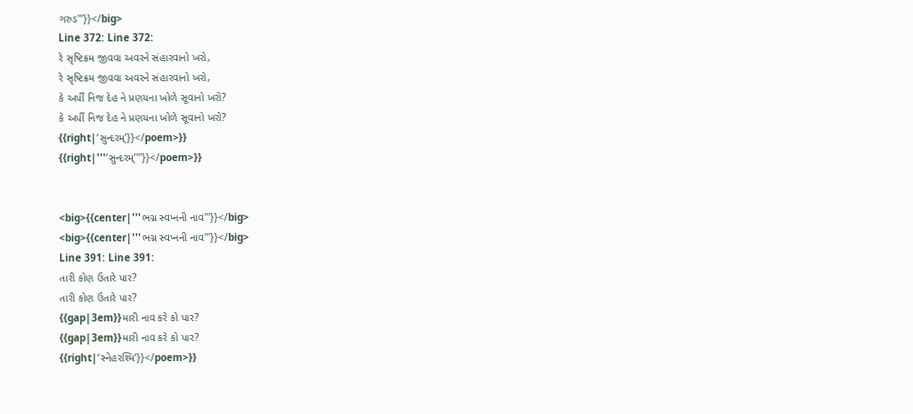ગરુડ'''}}</big>
Line 372: Line 372:
રે સૃષ્ટિક્રમ જીવવા અવરને સંહારવાનો ખરો,
રે સૃષ્ટિક્રમ જીવવા અવરને સંહારવાનો ખરો,
કે અર્પી નિજ દેહ ને પ્રણયના ખોળે સૂવાનો ખરો?
કે અર્પી નિજ દેહ ને પ્રણયના ખોળે સૂવાનો ખરો?
{{right|‘સુન્દરમ્‌’}}</poem>}}
{{right|'''‘સુન્દરમ્‌’'''}}</poem>}}


<big>{{center|'''ભગ્ન સ્વપ્નની નાવ'''}}</big>
<big>{{center|'''ભગ્ન સ્વપ્નની નાવ'''}}</big>
Line 391: Line 391:
તારી કોણ ઉતારે પાર?
તારી કોણ ઉતારે પાર?
{{gap|3em}}મારી નાવ કરે કો પાર?
{{gap|3em}}મારી નાવ કરે કો પાર?
{{right|‘સ્નેહરશ્મિ’}}</poem>}}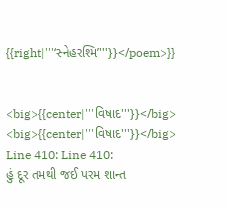{{right|'''‘સ્નેહરશ્મિ’'''}}</poem>}}


<big>{{center|'''વિષાદ'''}}</big>
<big>{{center|'''વિષાદ'''}}</big>
Line 410: Line 410:
હું દૂર તમથી જઈ પરમ શાન્ત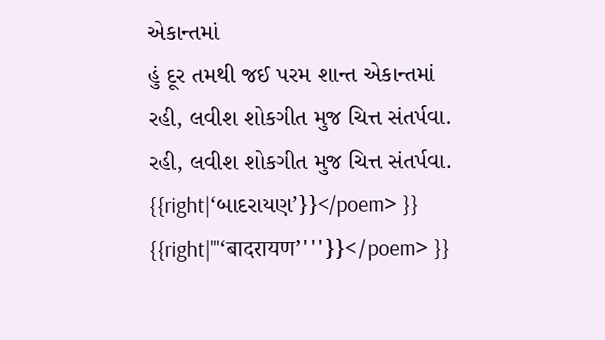એકાન્તમાં
હું દૂર તમથી જઈ પરમ શાન્ત એકાન્તમાં
રહી, લવીશ શોકગીત મુજ ચિત્ત સંતર્પવા.
રહી, લવીશ શોકગીત મુજ ચિત્ત સંતર્પવા.
{{right|‘બાદરાયણ’}}</poem> }}
{{right|'''‘बादरायण’'''}}</poem> }}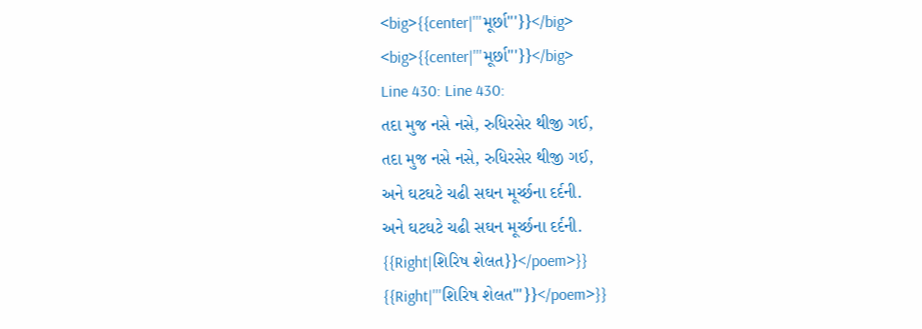<big>{{center|'''મૂર્છા'''}}</big>
<big>{{center|'''મૂર્છા'''}}</big>
Line 430: Line 430:
તદા મુજ નસે નસે, રુધિરસેર થીજી ગઈ,
તદા મુજ નસે નસે, રુધિરસેર થીજી ગઈ,
અને ઘટઘટે ચઢી સઘન મૂર્ચ્છના દર્દની.
અને ઘટઘટે ચઢી સઘન મૂર્ચ્છના દર્દની.
{{Right|શિરિષ શેલત}}</poem>}}
{{Right|'''શિરિષ શેલત'''}}</poem>}}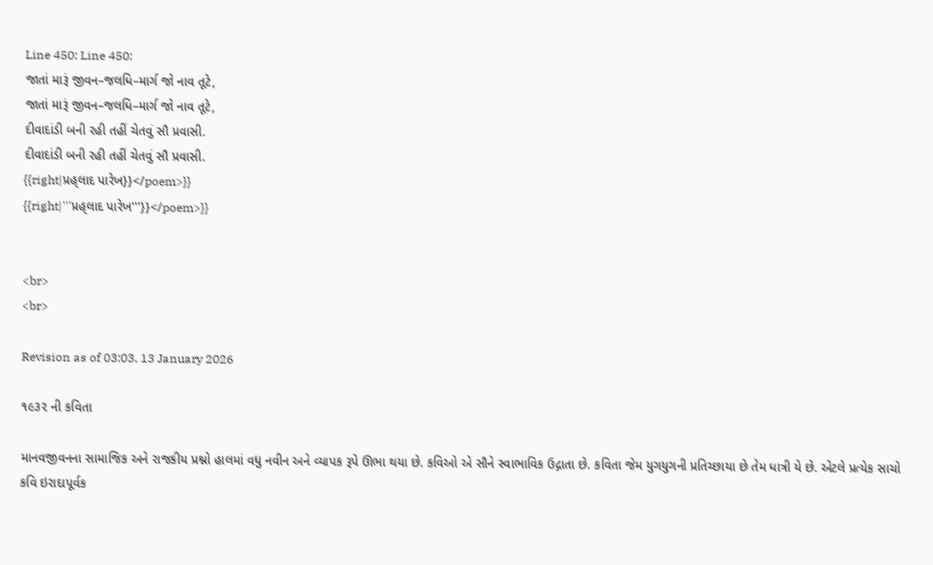Line 450: Line 450:
જાતાં મારૂં જીવન–જલધિ–માર્ગ જો નાવ તૂટે,
જાતાં મારૂં જીવન–જલધિ–માર્ગ જો નાવ તૂટે,
દીવાદાંડી બની રહી તહીં ચેતવું સૌ પ્રવાસી.
દીવાદાંડી બની રહી તહીં ચેતવું સૌ પ્રવાસી.
{{right|પ્રહ્‌લાદ પારેખ}}</poem>}}
{{right|'''પ્રહ્‌લાદ પારેખ'''}}</poem>}}


<br>
<br>

Revision as of 03:03, 13 January 2026

૧૯૩૨ ની કવિતા

માનવજીવનના સામાજિક અને રાજકીય પ્રશ્નો હાલમાં વધુ નવીન અને વ્યાપક રૂપે ઊભા થયા છે. કવિઓ એ સૌને સ્વાભાવિક ઉદ્ગાતા છે. કવિતા જેમ યુગયુગની પ્રતિચ્છાયા છે તેમ ધાત્રી યે છે. એટલે પ્રત્યેક સાચો કવિ ઇરાદાપૂર્વક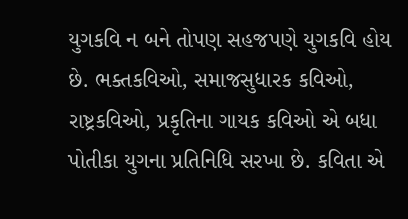યુગકવિ ન બને તોપણ સહજપણે યુગકવિ હોય છે. ભક્તકવિઓ, સમાજસુધારક કવિઓ, રાષ્ટ્રકવિઓ, પ્રકૃતિના ગાયક કવિઓ એ બધા પોતીકા યુગના પ્રતિનિધિ સરખા છે. કવિતા એ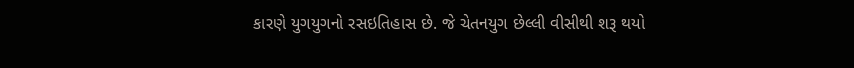કારણે યુગયુગનો રસઇતિહાસ છે. જે ચેતનયુગ છેલ્લી વીસીથી શરૂ થયો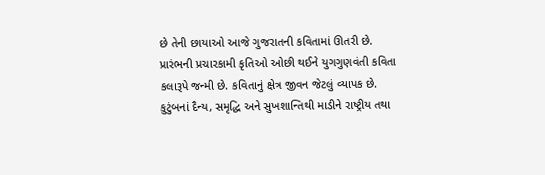છે તેની છાયાઓ આજે ગુજરાતની કવિતામાં ઊતરી છે. પ્રારંભની પ્રચારકામી કૃતિઓ ઓછી થઈને યુગગુણવંતી કવિતા કલારૂપે જન્મી છે. કવિતાનું ક્ષેત્ર જીવન જેટલું વ્યાપક છે. કુટુંબનાં દૈન્ય, સમૃદ્ધિ અને સુખશાન્તિથી માડીને રાષ્ટ્રીય તથા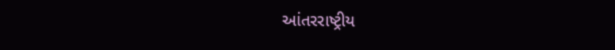આંતરરાષ્ટ્રીય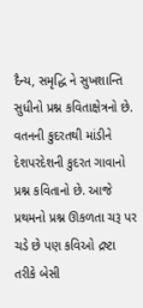દૈન્ય, સમૃદ્ધિ ને સુખશાન્તિ સુધીનો પ્રશ્ન કવિતાક્ષેત્રનો છે. વતનની કુદરતથી માંડીને દેશપરદેશની કુદરત ગાવાનો પ્રશ્ન કવિતાનો છે. આજે પ્રથમનો પ્રશ્ન ઊકળતા ચરૂ પર ચડે છે પણ કવિઓ દ્રષ્ટા તરીકે બેસી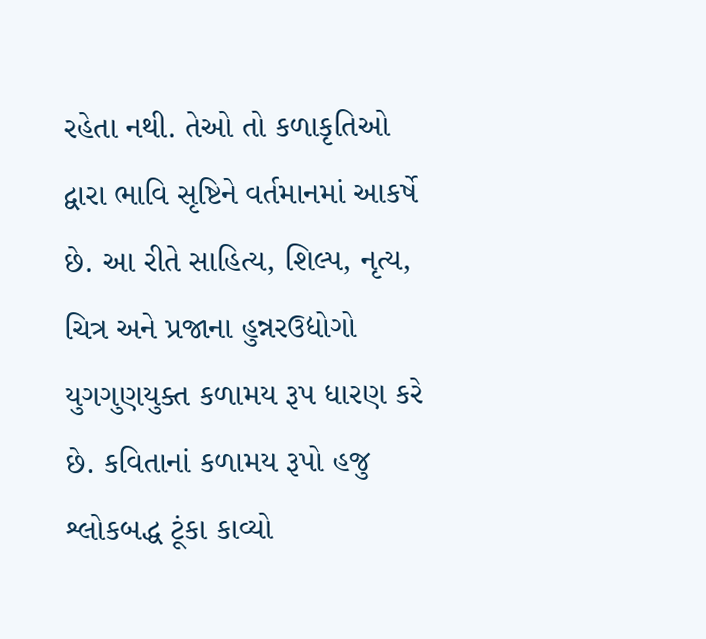રહેતા નથી. તેઓ તો કળાકૃતિઓ દ્વારા ભાવિ સૃષ્ટિને વર્તમાનમાં આકર્ષે છે. આ રીતે સાહિત્ય, શિલ્પ, નૃત્ય, ચિત્ર અને પ્રજાના હુન્નરઉદ્યોગો યુગગુણયુક્ત કળામય રૂપ ધારણ કરે છે. કવિતાનાં કળામય રૂપો હજુ શ્લોકબદ્ધ ટૂંકા કાવ્યો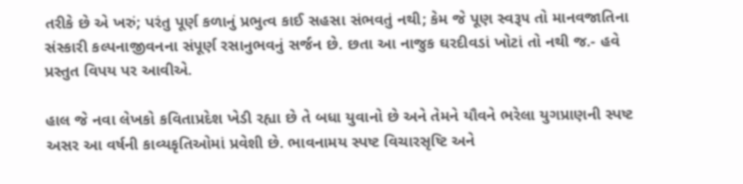તરીકે છે એ ખરું; પરંતુ પૂર્ણ કળાનું પ્રભુત્વ કાઈ સહસા સંભવતું નથી; કેમ જે પૂણ સ્વરૂ૫ તો માનવજાતિના સંસ્કારી કલ્પનાજીવનના સંપૂર્ણ રસાનુભવનું સર્જન છે. છતા આ નાજુક ઘરદીવડાં ખોટાં તો નથી જ.- હવે પ્રસ્તુત વિપય પર આવીએ.

હાલ જે નવા લેખકો કવિતાપ્રદેશ ખેડી રહ્યા છે તે બધા યુવાનો છે અને તેમને યૌવને ભરેલા યુગપ્રાણની સ્પષ્ટ અસર આ વર્ષની કાવ્યકૃતિઓમાં પ્રવેશી છે. ભાવનામય સ્પષ્ટ વિચારસૃષ્ટિ અને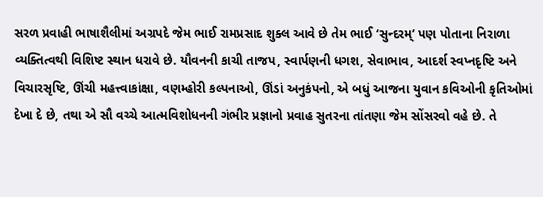સરળ પ્રવાહી ભાષાશૈલીમાં અગ્રપદે જેમ ભાઈ રામપ્રસાદ શુક્લ આવે છે તેમ ભાઈ ‘સુન્દરમ્‌’ પણ પોતાના નિરાળા વ્યક્તિત્વથી વિશિષ્ટ સ્થાન ધરાવે છે. યૌવનની કાચી તાજપ, સ્વાર્પણની ધગશ, સેવાભાવ, આદર્શ સ્વપ્નદૃષ્ટિ અને વિચારસૃષ્ટિ, ઊંચી મહત્ત્વાકાંક્ષા, વણમ્હોરી કલ્પનાઓ, ઊંડાં અનુકંપનો, એ બધું આજના યુવાન કવિઓની કૃતિઓમાં દેખા દે છે, તથા એ સૌ વચ્ચે આત્મવિશોધનની ગંભીર પ્રજ્ઞાનો પ્રવાહ સુતરના તાંતણા જેમ સોંસરવો વહે છે. તે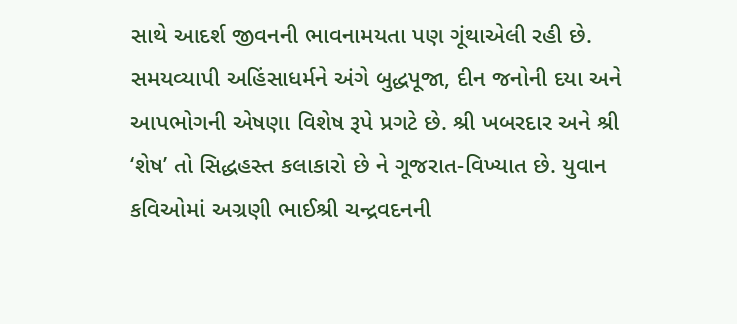સાથે આદર્શ જીવનની ભાવનામયતા પણ ગૂંથાએલી રહી છે. સમયવ્યાપી અહિંસાધર્મને અંગે બુદ્ધપૂજા, દીન જનોની દયા અને આપભોગની એષણા વિશેષ રૂપે પ્રગટે છે. શ્રી ખબરદાર અને શ્રી ‘શેષ’ તો સિદ્ધહસ્ત કલાકારો છે ને ગૂજરાત-વિખ્યાત છે. યુવાન કવિઓમાં અગ્રણી ભાઈશ્રી ચન્દ્રવદનની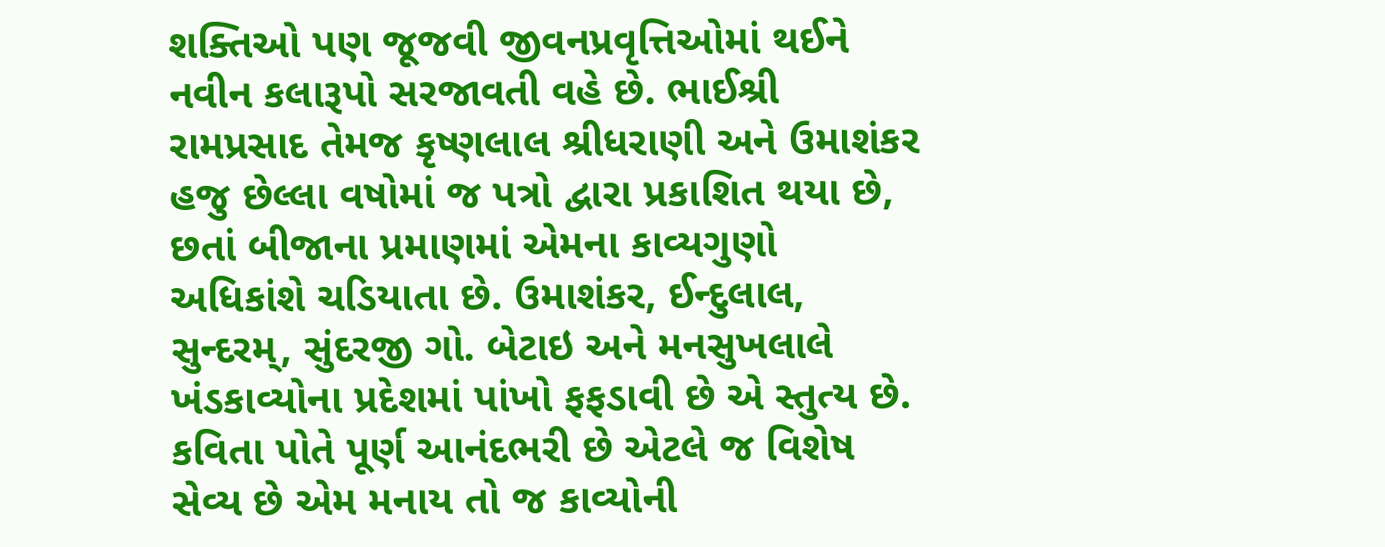શક્તિઓ પણ જૂજવી જીવનપ્રવૃત્તિઓમાં થઈને નવીન કલારૂપો સરજાવતી વહે છે. ભાઈશ્રી રામપ્રસાદ તેમજ કૃષ્ણલાલ શ્રીધરાણી અને ઉમાશંકર હજુ છેલ્લા વષોમાં જ પત્રો દ્વારા પ્રકાશિત થયા છે, છતાં બીજાના પ્રમાણમાં એમના કાવ્યગુણો અધિકાંશે ચડિયાતા છે. ઉમાશંકર, ઈન્દુલાલ, સુન્દરમ્‌, સુંદરજી ગો. બેટાઇ અને મનસુખલાલે ખંડકાવ્યોના પ્રદેશમાં પાંખો ફફડાવી છે એ સ્તુત્ય છે. કવિતા પોતે પૂર્ણ આનંદભરી છે એટલે જ વિશેષ સેવ્ય છે એમ મનાય તો જ કાવ્યોની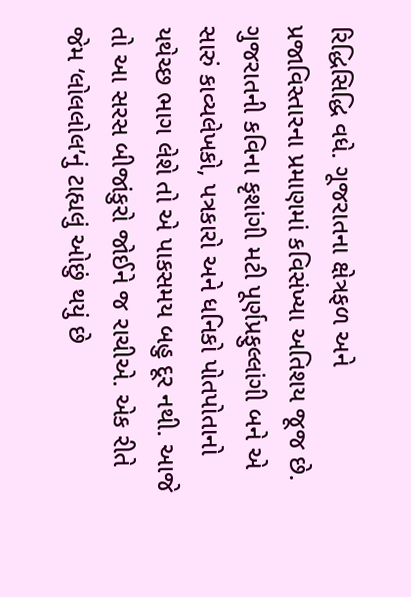રિદ્ધિસિદ્ધિ વધે. ગૂજરાતના ક્ષેત્રફળ અને પ્રજાવિસ્તારના પ્રમાણમાં કવિસંખ્યા અતિશય જૂજ છે. ગુજરાતની કવિના કૃશાંગી મટી પૂર્ણપ્રફુલ્લાંગી બને એ સારું કાવ્યલેખકો, પત્રકારો અને ધનિકો પોતપોતાનો યથેચ્છ ભાગ લેશે તો એ પાકસમય બહુ દૂર નથી. આજે તો આ સરસ બીજાંકુરો જોઈને જ રાચીએ. એક રીતે જેમ ‘લોલલોલ’નું ટાહ્યલું ઓછું થયું છે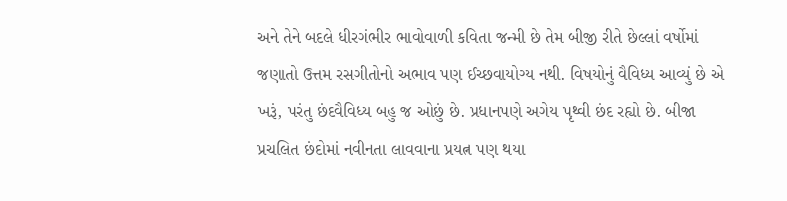અને તેને બદલે ધીરગંભીર ભાવોવાળી કવિતા જન્મી છે તેમ બીજી રીતે છેલ્લાં વર્ષોમાં જણાતો ઉત્તમ રસગીતોનો અભાવ પણ ઈચ્છવાયોગ્ય નથી. વિષયોનું વૈવિધ્ય આવ્યું છે એ ખરૂં, પરંતુ છંદવૈવિધ્ય બહુ જ ઓછું છે. પ્રધાનપણે અગેય પૃથ્વી છંદ રહ્યો છે. બીજા પ્રચલિત છંદોમાં નવીનતા લાવવાના પ્રયત્ન પણ થયા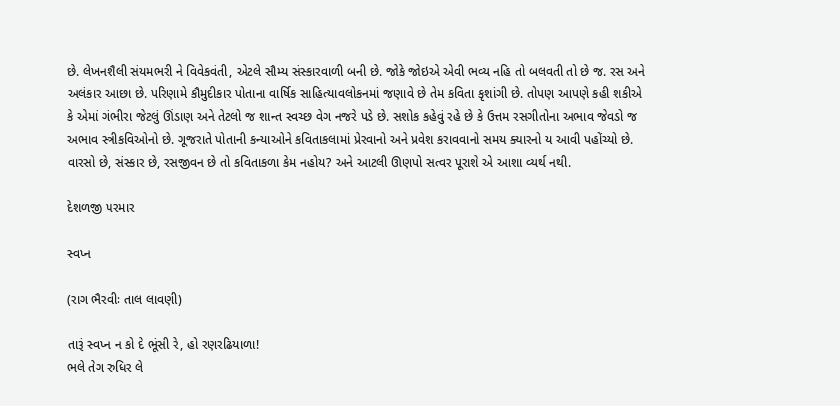છે. લેખનશૈલી સંયમભરી ને વિવેકવંતી, એટલે સૌમ્ય સંસ્કારવાળી બની છે. જોકે જોઇએ એવી ભવ્ય નહિ તો બલવતી તો છે જ. રસ અને અલંકાર આછા છે. પરિણામે કૌમુદીકાર પોતાના વાર્ષિક સાહિત્યાવલોકનમાં જણાવે છે તેમ કવિતા કૃશાંગી છે. તોપણ આપણે કહી શકીએ કે એમાં ગંભીરા જેટલું ઊંડાણ અને તેટલો જ શાન્ત સ્વચ્છ વેગ નજરે પડે છે. સશોક કહેવું રહે છે કે ઉત્તમ રસગીતોના અભાવ જેવડો જ અભાવ સ્ત્રીકવિઓનો છે. ગૂજરાતે પોતાની કન્યાઓને કવિતાકલામાં પ્રેરવાનો અને પ્રવેશ કરાવવાનો સમય ક્યારનો ય આવી પહોંચ્યો છે. વારસો છે, સંસ્કાર છે, રસજીવન છે તો કવિતાકળા કેમ નહોય? અને આટલી ઊણપો સત્વર પૂરાશે એ આશા વ્યર્થ નથી.

દેશળજી ૫રમાર

સ્વપ્ન

(રાગ ભૈરવીઃ તાલ લાવણી)

તારૂં સ્વપ્ન ન કો દે ભૂંસી રે, હો રણરઢિયાળા!
ભલે તેગ રુધિર લે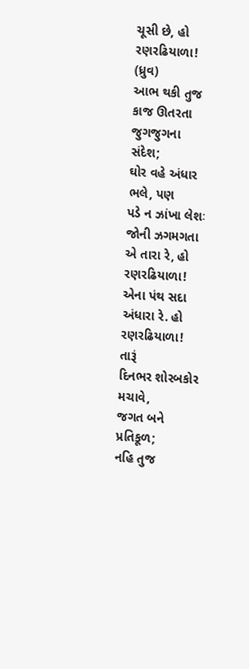ચૂસી છે, હો રણરઢિયાળા! (ધ્રુવ)
આભ થકી તુજ કાજ ઊતરતા
જુગજુગના સંદેશ;
ઘોર વહે અંધાર ભલે, પણ
પડે ન ઝાંખા લેશઃ
જોની ઝગમગતા એ તારા રે, હો રણરઢિયાળા!
એના પંથ સદા અંધારા રે. હો રણરઢિયાળા! તારૂં
દિનભર શોરબકોર મચાવે,
જગત બને પ્રતિકૂળ;
નહિ તુજ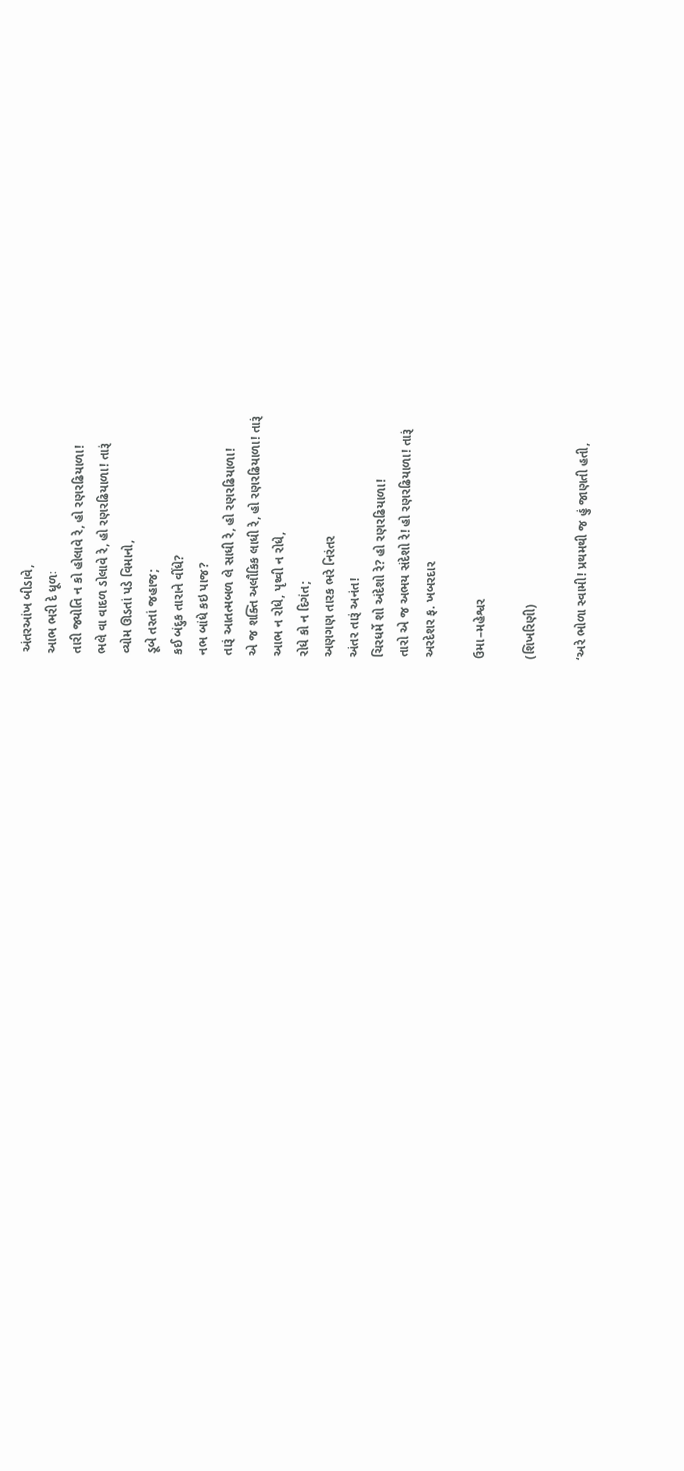અંતરઆંખ બીડાવે,
આભ ભરી દે ધૂળઃ
તારી જ્યોતિ ન કો હોલાવે રે, હો રણરઢિયાળા!
ભલે વા વાદળ ડોલાવે રે, હો રણરઢિયાળા! તારૂં
વ્યોમ ઊડતાં પડે વિમાનો,
ડૂબે તરતાં જહાજ;
કઈ બંદુક તારાને વીંધે?
નભ બાંધે કઇ પાજ?
તારૂં આતત્મબળ લે સાધી રે, હો રણરઢિયાળા!
એ જ શક્તિ અલૌકિક લાધી રે, હો રણરઢિયાળા! તારૂં
આભ ન રોધે, પૃથ્વી ન રોધે,
રોધે કો ન દિગંત;
અણગણ તારક ભરે નિરંતર
અંતર તારૂં અનંત!
ચિરધર્મે શો અંદેશો રે? હો રણરઢિયાળા!
તારો એ જ અભય સંદેશો રે! હો રણરઢિયાળા! તારૂં
અરદેશર ફ. ખબરદાર

ઉમા–મહેશ્વર

(શિખરિણી)

‘અરે ભોળા સ્વામી! પ્રથમથી જ હું જાણતી હતી,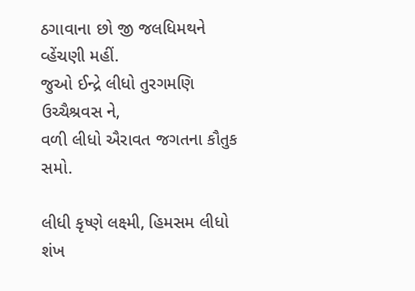ઠગાવાના છો જી જલધિમથને વ્હેંચણી મહીં.
જુઓ ઈન્દ્રે લીધો તુરગમણિ ઉચ્ચૈશ્રવસ ને,
વળી લીધો ઐરાવત જગતના કૌતુક સમો.

લીધી કૃષ્ણે લક્ષ્મી, હિમસમ લીધો શંખ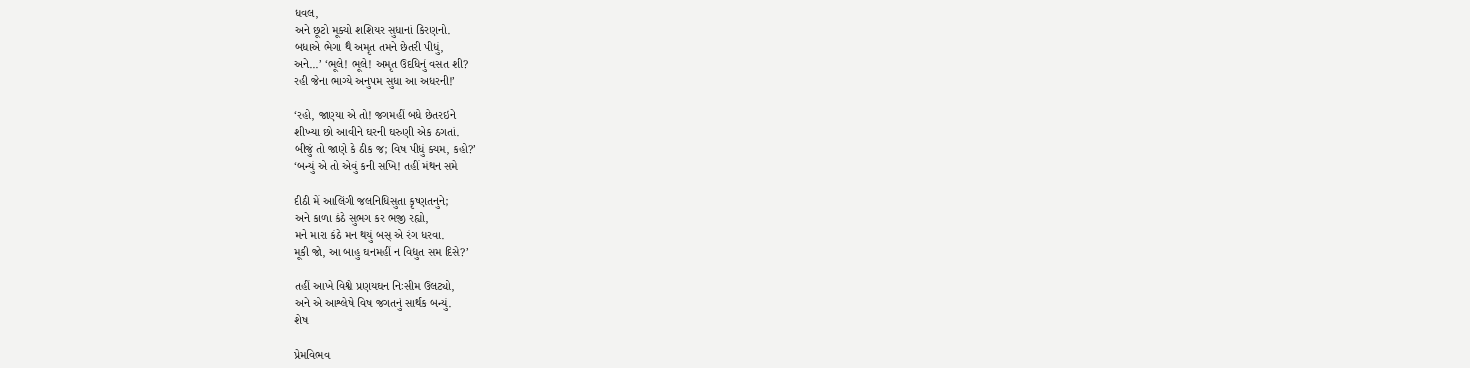ધવલ,
અને છૂટો મૂક્યો શશિયર સુધાનાં કિરણનો.
બધાએ ભેગા થૈ અમૃત તમને છેતરી પીધું,
અને...’ ‘ભૂલે! ભૂલે! અમૃત ઉદધિનું વસત શી?
રહી જેના ભાગ્યે અનુપમ સુધા આ અધરની!’

‘રહો, જાણ્યા એ તો! જગમહીં બધે છેતરઇને
શીખ્યા છો આવીને ઘરની ઘરુણી એક ઠગતાં.
બીજું તો જાણે કે ઠીક જ; વિષ પીધું ક્યમ, કહો?’
‘બન્યું એ તો એવું કની સખિ! તહીં મંથન સમે

દીઠી મેં આલિંગી જલનિધિસુતા કૃષ્ણતનુને;
અને કાળા કંઠે સુભગ કર ભજી રહ્યો,
મને મારા કંઠે મન થયું બસ્‌ એ રંગ ધરવા.
મૂકી જો, આ બાહુ ઘનમહીં ન વિદ્યુત સમ દિસે?’

તહીં આખે વિશ્વે પ્રણયઘન નિઃસીમ ઉલટ્યો,
અને એ આશ્લેષે વિષ જગતનું સાર્થક બન્યું.
શેષ

પ્રેમવિભવ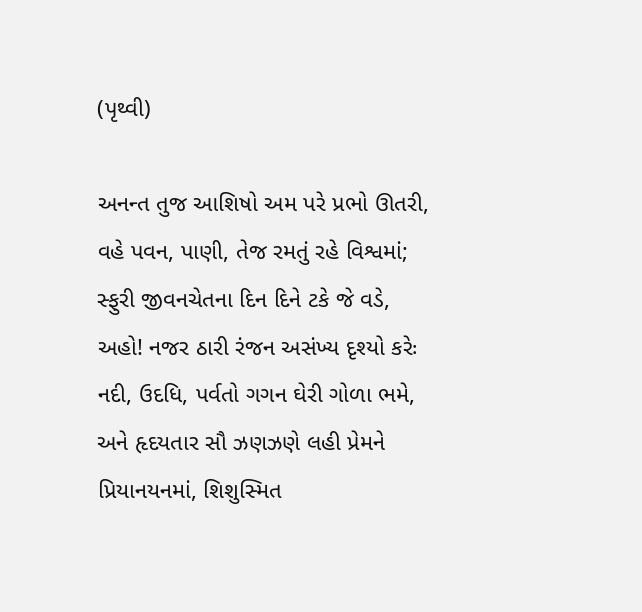(પૃથ્વી)

અનન્ત તુજ આશિષો અમ પરે પ્રભો ઊતરી,
વહે પવન, પાણી, તેજ રમતું રહે વિશ્વમાં;
સ્ફુરી જીવનચેતના દિન દિને ટકે જે વડે,
અહો! નજર ઠારી રંજન અસંખ્ય દૃશ્યો કરેઃ
નદી, ઉદધિ, પર્વતો ગગન ઘેરી ગોળા ભમે,
અને હૃદયતાર સૌ ઝણઝણે લહી પ્રેમને
પ્રિયાનયનમાં, શિશુસ્મિત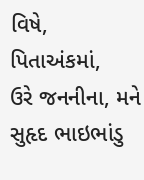વિષે, પિતાઅંકમાં,
ઉરે જનનીના, મને સુહૃદ ભાઇભાંડુ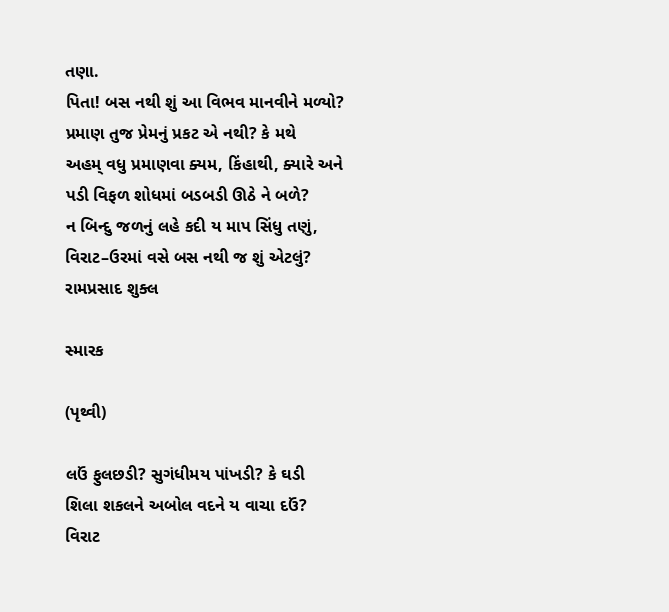તણા.
પિતા! બસ નથી શું આ વિભવ માનવીને મળ્યો?
પ્રમાણ તુજ પ્રેમનું પ્રકટ એ નથી? કે મથે
અહમ્‌ વધુ પ્રમાણવા ક્યમ, કિંહાથી, ક્યારે અને
પડી વિફળ શોધમાં બડબડી ઊઠે ને બળે?
ન બિન્દુ જળનું લહે કદી ય માપ સિંધુ તણું,
વિરાટ–ઉરમાં વસે બસ નથી જ શું એટલું?
રામપ્રસાદ શુક્લ

સ્મારક

(પૃથ્વી)

લઉં ફુલછડી? સુગંધીમય પાંખડી? કે ઘડી
શિલા શકલને અબોલ વદને ય વાચા દઉં?
વિરાટ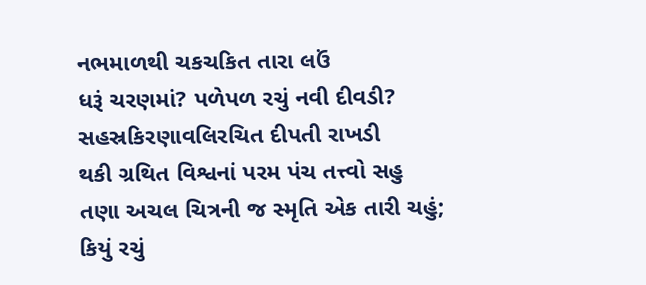નભમાળથી ચકચકિત તારા લઉં
ધરૂં ચરણમાં? પળેપળ રચું નવી દીવડી?
સહસ્રકિરણાવલિરચિત દીપતી રાખડી
થકી ગ્રથિત વિશ્વનાં પરમ પંચ તત્ત્વો સહુ
તણા અચલ ચિત્રની જ સ્મૃતિ એક તારી ચહું;
કિયું રચું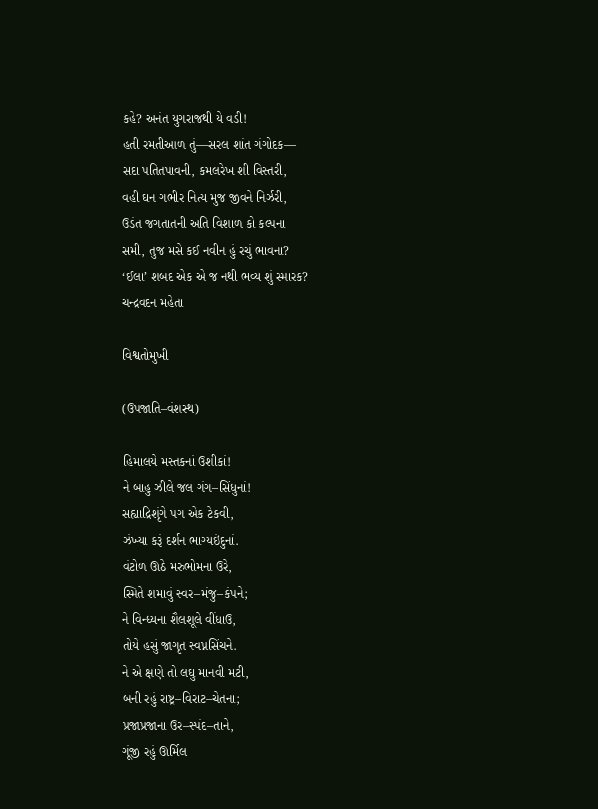કહે? અનંત યુગરાજથી યે વડી!
હતી રમતીઆળ તું—સરલ શાંત ગંગોદક—
સદા પતિતપાવની, કમલરેખ શી વિસ્તરી,
વહી ઘન ગભીર નિત્ય મુજ જીવને નિર્ઝરી,
ઉડંત જગતાતની અતિ વિશાળ કો કલ્પના
સમી, તુજ મસે કઈ નવીન હું રચું ભાવના?
‘ઈલા’ શબદ એક એ જ નથી ભવ્ય શું સ્મારક?
ચન્દ્રવદન મહેતા

વિશ્વતોમુખી

(ઉપજાતિ–વંશસ્થ)

હિમાલયે મસ્તકનાં ઉશીકાં!
ને બાહુ ઝીલે જલ ગંગ–સિંધુનાં!
સહ્યાદ્રિશૃંગે પગ એક ટેકવી,
ઝંખ્યા કરૂં દર્શન ભાગ્યઇંદુનાં.
વંટોળ ઊઠે મરુભોમના ઉરે,
સ્મિતે શમાવું સ્વર–મંજુ–કંપને;
ને વિન્ધ્યના શૈલશૂલે વીંધાઉ,
તોયે હસું જાગૃત સ્વપ્નસિંચને.
ને એ ક્ષણે તો લઘુ માનવી મટી,
બની રહું રાષ્ટ્ર–વિરાટ–ચેતના;
પ્રજાપ્રજાના ઉર–સ્પંદ–તાને,
ગૂંજી રહું ઊર્મિલ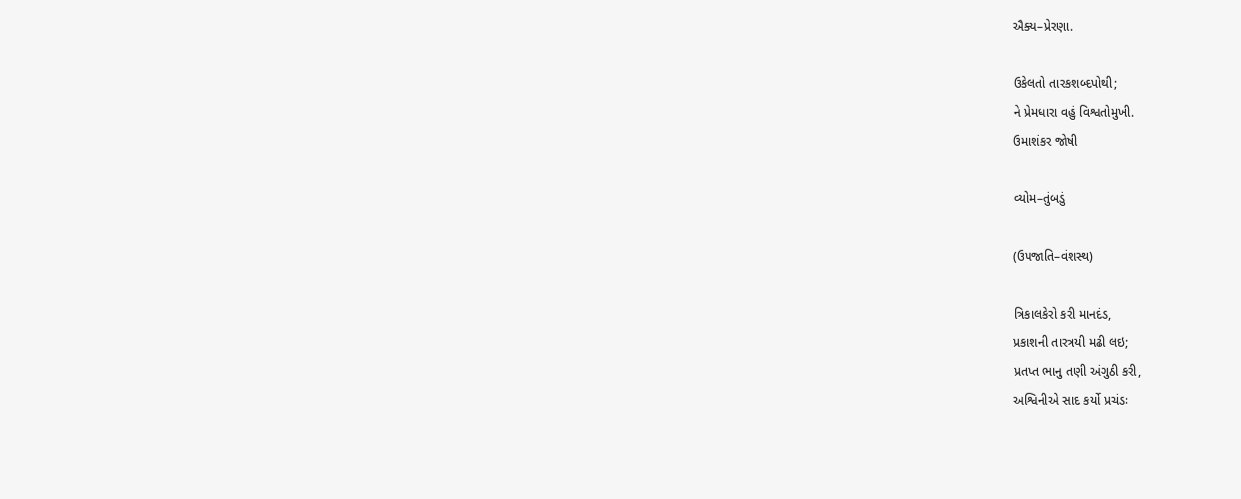ઐક્ય–પ્રેરણા.

ઉકેલતો તારકશબ્દપોથી;
ને પ્રેમધારા વહું વિશ્વતોમુખી.
ઉમાશંકર જોષી

વ્યોમ–તુંબડું

(ઉ૫જાતિ–વંશસ્થ)

ત્રિકાલકેરો કરી માનદંડ,
પ્રકાશની તારત્રયી મઢી લઇ;
પ્રતપ્ત ભાનુ તણી અંગુઠી કરી,
અશ્વિનીએ સાદ કર્યો પ્રચંડઃ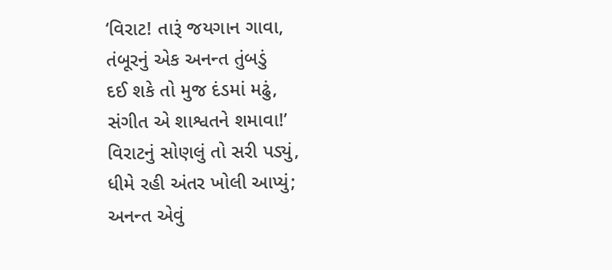‘વિરાટ! તારૂં જયગાન ગાવા,
તંબૂરનું એક અનન્ત તુંબડું
દઈ શકે તો મુજ દંડમાં મઢું,
સંગીત એ શાશ્વતને શમાવા!’
વિરાટનું સોણલું તો સરી પડ્યું,
ધીમે રહી અંતર ખોલી આપ્યું;
અનન્ત એવું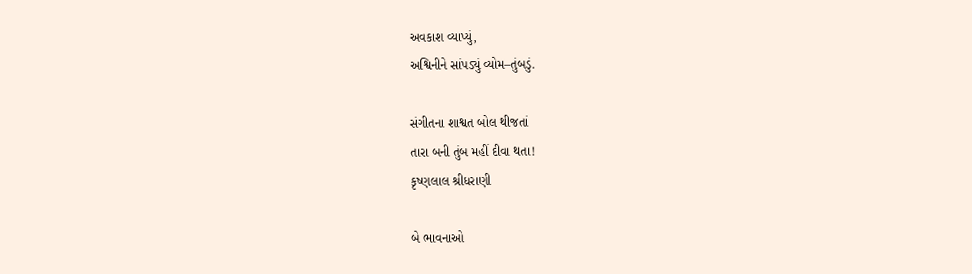અવકાશ વ્યાપ્યું,
અશ્વિનીને સાંપડ્યું વ્યોમ–તુંબડું.

સંગીતના શાશ્વત બોલ થીજતાં
તારા બની તુંબ મહીં દીવા થતા!
કૃષ્ણલાલ શ્રીધરાણી

બે ભાવનાઓ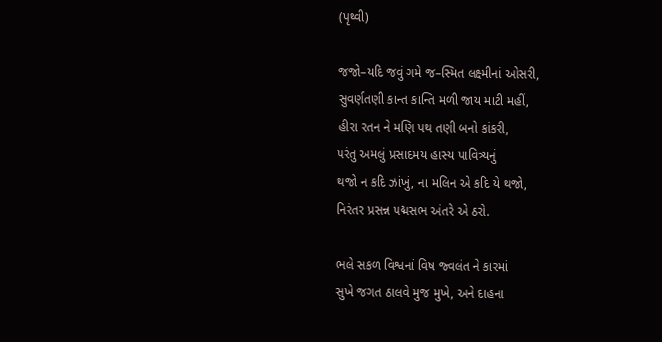(પૃથ્વી)

જજો–યદિ જવું ગમે જ–સ્મિત લક્ષ્મીનાં ઓસરી,
સુવર્ણતણી કાન્ત કાન્તિ મળી જાય માટી મહીં,
હીરા રતન ને મણિ પથ તણી બનો કાંકરી,
૫રંતુ અમલું પ્રસાદમય હાસ્ય પાવિત્ર્યનું
થજો ન કદિ ઝાંખું, ના મલિન એ કદિ યે થજો,
નિરંતર પ્રસન્ન ૫દ્મસભ અંતરે એ ઠરો.

ભલે સકળ વિશ્વનાં વિષ જ્વલંત ને કારમાં
સુખે જગત ઠાલવે મુજ મુખે, અને દાહના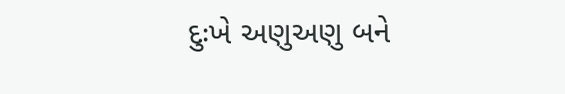દુઃખે અણુઅણુ બને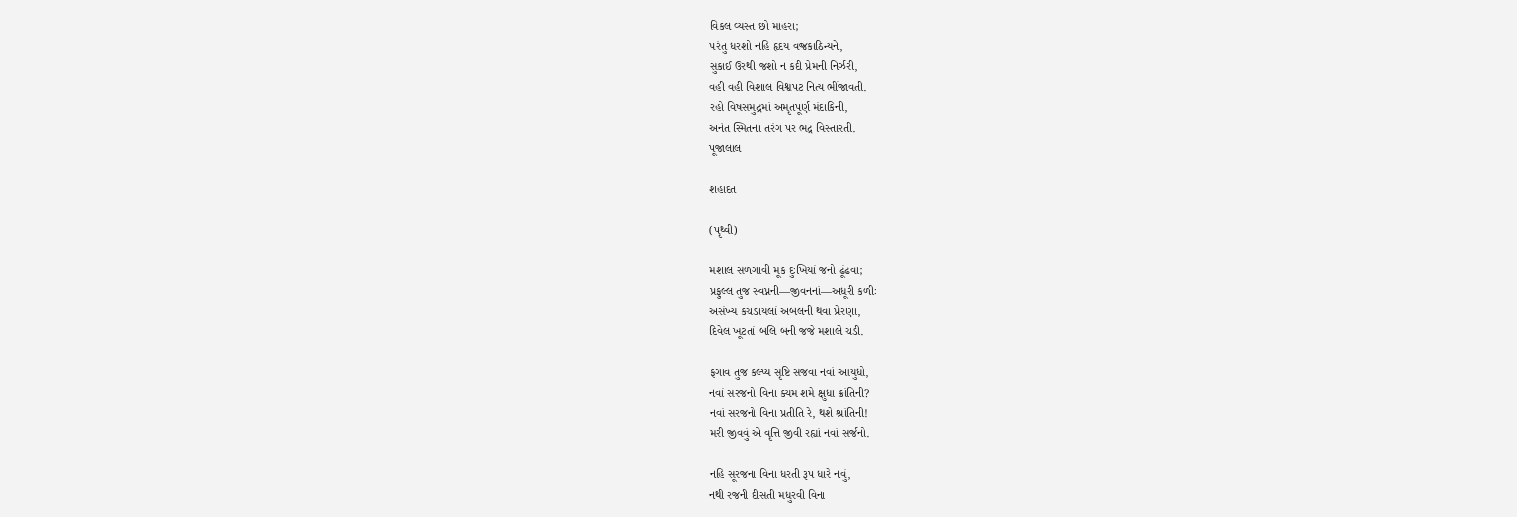વિકલ વ્યસ્ત છો માહરા;
૫રંતુ ધરશો નહિ હૃદય વજ્રકાઠિન્યને,
સુકાઈ ઉરથી જશો ન કદી પ્રેમની નિર્ઝરી,
વહી વહી વિશાલ વિશ્વપટ નિત્ય ભીંજાવતી.
રહો વિષસમુદ્રમાં અમૃતપૂર્ણ મંદાકિની,
અનંત સ્મિતના તરંગ પર ભદ્ર વિસ્તારતી.
પૂજાલાલ

શહાદત

(પૃથ્વી)

મશાલ સળગાવી મૂક દુઃખિયાં જનો ઢૂંઢવા;
પ્રફુલ્લ તુજ સ્વપ્નની—જીવનનાં—અધૂરી કળીઃ
અસંખ્ય કચડાયલાં અબલની થવા પ્રેરણા,
દિવેલ ખૂટતાં બલિ બની જજે મશાલે ચડી.

ફગાવ તુજ કલ્પ્ય સૃષ્ટિ સજવા નવાં આયુધો,
નવાં સરજનો વિના ક્યમ શમે ક્ષુધા ક્રાંતિની?
નવાં સરજનો વિના પ્રતીતિ રે, થશે શ્રાંતિની!
મરી જીવવું એ વૃત્તિ જીવી રહ્યાં નવાં સર્જનો.

નહિ સૂરજના વિના ધરતી રૂપ ધારે નવું,
નથી રજની દીસતી મધુરવી વિના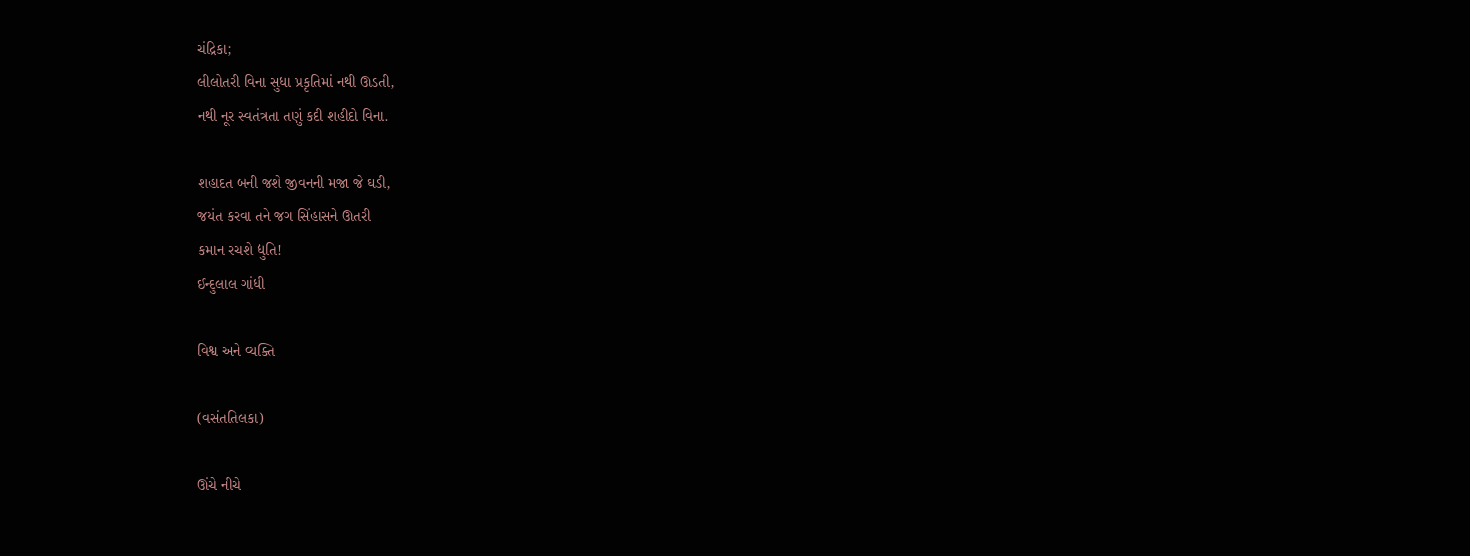ચંદ્રિકા;
લીલોતરી વિના સુધા પ્રકૃતિમાં નથી ઊડતી,
નથી નૂર સ્વતંત્રતા તણું કદી શહીદો વિના.

શહાદત બની જશે જીવનની મજા જે ઘડી,
જયંત કરવા તને જગ સિંહાસને ઊતરી
કમાન રચશે દ્યુતિ!
ઈન્દુલાલ ગાંધી

વિશ્વ અને વ્યક્તિ

(વસંતતિલકા)

ઊંચે નીચે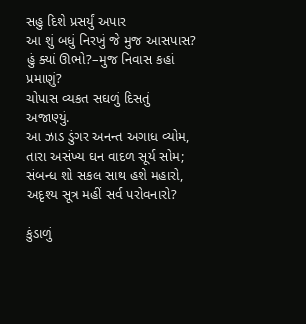સહુ દિશે પ્રસર્યું અપાર
આ શું બધું નિરખું જે મુજ આસપાસ?
હું ક્યાં ઊભો?–મુજ નિવાસ કહાં પ્રમાણું?
ચોપાસ વ્યકત સઘળું દિસતું અજાણ્યું.
આ ઝાડ ડુંગર અનન્ત અગાધ વ્યોમ,
તારા અસંખ્ય ઘન વાદળ સૂર્ય સોમ;
સંબન્ધ શો સકલ સાથ હશે મહારો,
અદૃશ્ય સૂત્ર મહીં સર્વ પરોવનારો?

કુંડાળું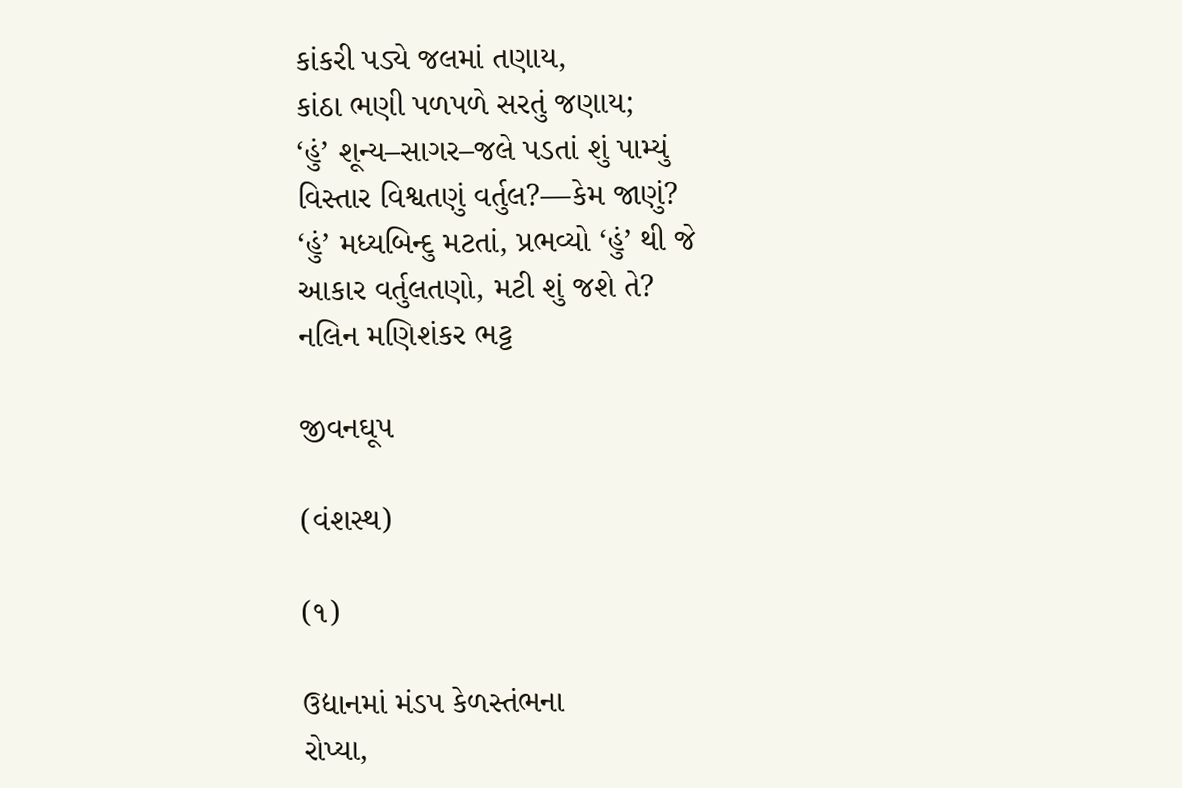કાંકરી પડ્યે જલમાં તણાય,
કાંઠા ભણી પળપળે સરતું જણાય;
‘હું’ શૂન્ય–સાગર–જલે પડતાં શું પામ્યું
વિસ્તાર વિશ્વતણું વર્તુલ?—કેમ જાણું?
‘હું’ મધ્યબિન્દુ મટતાં, પ્રભવ્યો ‘હું’ થી જે
આકાર વર્તુલતણો, મટી શું જશે તે?
નલિન મણિશંકર ભટ્ટ

જીવનઘૂપ

(વંશસ્થ)

(૧)

ઉદ્યાનમાં મંડપ કેળસ્તંભના
રોપ્યા,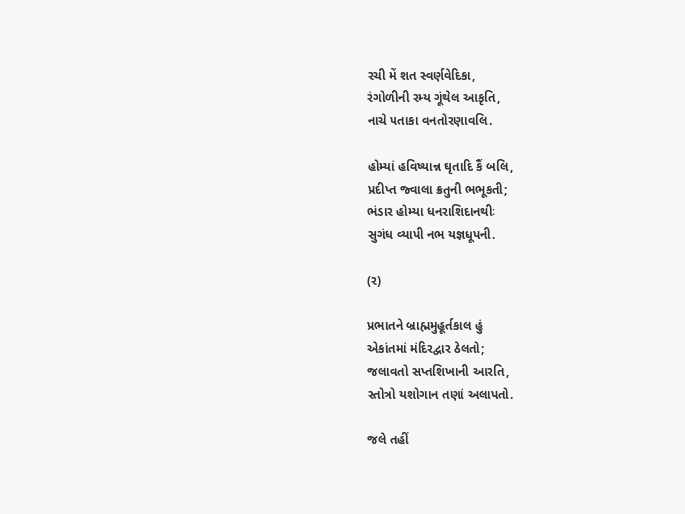રચી મેં શત સ્વર્ણવેદિકા,
રંગોળીની રમ્ય ગૂંથેલ આકૃતિ,
નાચે ૫તાકા વનતોરણાવલિ.

હોમ્યાં હવિષ્યાન્ન ઘૃતાદિ કૈં બલિ,
પ્રદીપ્ત જ્વાલા ક્રતુની ભભૂકતી;
ભંડાર હોમ્યા ધનરાશિદાનથીઃ
સુગંધ વ્યાપી નભ યજ્ઞધૂપની.

(ર)

પ્રભાતને બ્રાહ્મમુહૂર્તકાલ હું
એકાંતમાં મંદિરદ્વાર ઠેલતો;
જલાવતો સપ્તશિખાની આરતિ,
સ્તોત્રો યશોગાન તણાં અલાપતો.

જલે તહીં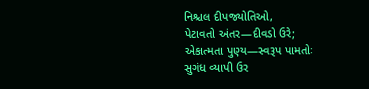નિશ્ચલ દીપજ્યોતિઓ,
પેટાવતો અંતર—દીવડો ઉરે;
એકાત્મતા પુણ્ય—સ્વરૂપ પામતોઃ
સુગંધ વ્યાપી ઉર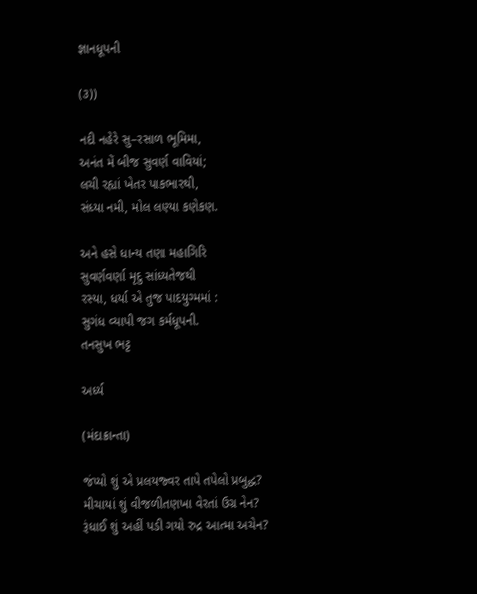જ્ઞાનધૂપની

(૩))

નદી નહેરે સુ–રસાળ ભૂમિમા,
અનંત મેં બીજ સુવર્ણ વાવિયાં;
લચી રહ્યાં ખેતર પાકભારથી,
સંધ્યા નમી, મોલ લણ્યા કણેકણ.

અને હસે ધાન્ય તણા મહાગિરિ
સુવર્ણવર્ણા મૃદુ સાંધ્યતેજથી
રસ્યા, ધર્યા એ તુજ પાદયુગ્મમાં :
સુગંધ વ્યાપી જગ કર્મધૂપની.
તનસુખ ભટ્ટ

અર્ધ્ય

(મંદાક્રાન્તા)

જંપ્યો શું એ પ્રલયજ્વર તાપે તપેલો પ્રબુદ્ધ?
મીચાયાં શું વીજળીતણખા વેરતાં ઉગ્ર નેન?
રૂંધાઈ શું અહીં પડી ગયો રુદ્ર આત્મા અચેન?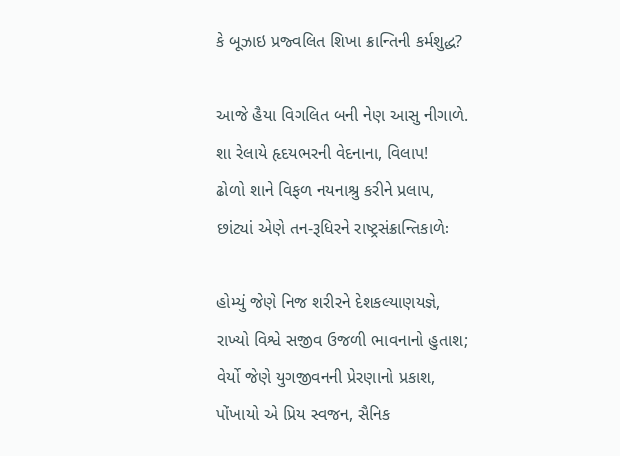કે બૂઝાઇ પ્રજ્વલિત શિખા ક્રાન્તિની કર્મશુદ્ધ?

આજે હૈયા વિગલિત બની નેણ આસુ નીગાળે.
શા રેલાયે હૃદયભરની વેદનાના, વિલાપ!
ઢોળો શાને વિફળ નયનાશ્રુ કરીને પ્રલા૫,
છાંટ્યાં એણે તન-રૂધિરને રાષ્ટ્રસંક્રાન્તિકાળેઃ

હોમ્યું જેણે નિજ શરીરને દેશકલ્યાણયજ્ઞે,
રાખ્યો વિશ્વે સજીવ ઉજળી ભાવનાનો હુતાશ;
વેર્યો જેણે યુગજીવનની પ્રેરણાનો પ્રકાશ,
પોંખાયો એ પ્રિય સ્વજન, સૈનિક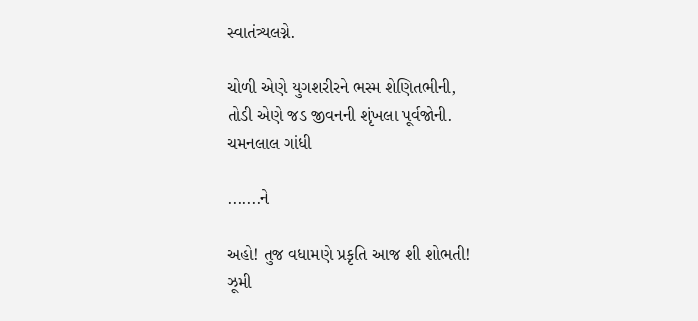સ્વાતંત્ર્યલગ્ને.

ચોળી એણે યુગશરીરને ભસ્મ શેણિતભીની,
તોડી એણે જડ જીવનની શૃંખલા પૂર્વજોની.
ચમનલાલ ગાંધી

.......ને

અહો! તુજ વધામણે પ્રકૃતિ આજ શી શોભતી!
ઝૂમી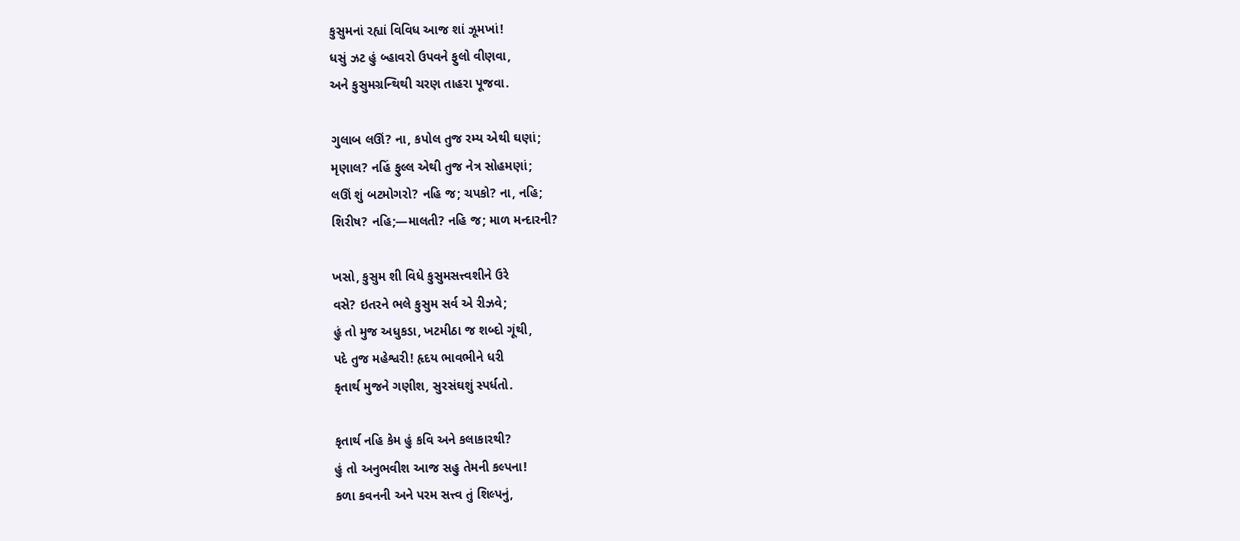કુસુમનાં રહ્યાં વિવિધ આજ શાં ઝૂમખાં!
ધસું ઝટ હું બ્હાવરો ઉપવને ફુલો વીણવા,
અને કુસુમગ્રન્થિથી ચરણ તાહરા પૂજવા.

ગુલાબ લઊં? ના, કપોલ તુજ રમ્ય એથી ઘણાં;
મૃણાલ? નહિં ફુલ્લ એથી તુજ નેત્ર સોહમણાં;
લઊં શું બટમોગરો? નહિ જ; ચપકો? ના, નહિ;
શિરીષ? નહિ;—માલતી? નહિ જ; માળ મન્દારની?

ખસો, કુસુમ શી વિધે કુસુમસત્ત્વશીને ઉરે
વસે? ઇતરને ભલે કુસુમ સર્વ એ રીઝવે;
હું તો મુજ અધુકડા, ખટમીઠા જ શબ્દો ગૂંથી,
પદે તુજ મહેશ્વરી! હૃદય ભાવભીને ધરી
કૃતાર્થ મુજને ગણીશ, સુરસંઘશું સ્પર્ધતો.

કૃતાર્થ નહિ કેમ હું કવિ અને કલાકારથી?
હું તો અનુભવીશ આજ સહુ તેમની કલ્પના!
કળા કવનની અને પરમ સત્ત્વ તું શિલ્પનું,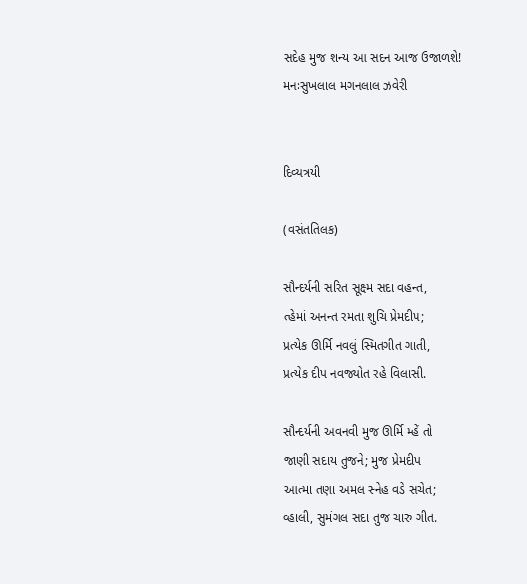સદેહ મુજ શન્ય આ સદન આજ ઉજાળશે!
મનઃસુખલાલ મગનલાલ ઝવેરી


દિવ્યત્રયી

(વસંતતિલક)

સૌન્દર્યની સરિત સૂક્ષ્મ સદા વહન્ત,
ત્હેમાં અનન્ત રમતા શુચિ પ્રેમદી૫;
પ્રત્યેક ઊર્મિ નવલું સ્મિતગીત ગાતી,
પ્રત્યેક દીપ નવજ્યોત રહે વિલાસી.

સૌન્દર્યની અવનવી મુજ ઊર્મિ મ્હેં તો
જાણી સદાય તુજને; મુજ પ્રેમદીપ
આત્મા તણા અમલ સ્નેહ વડે સચેત;
વ્હાલી, સુમંગલ સદા તુજ ચારુ ગીત.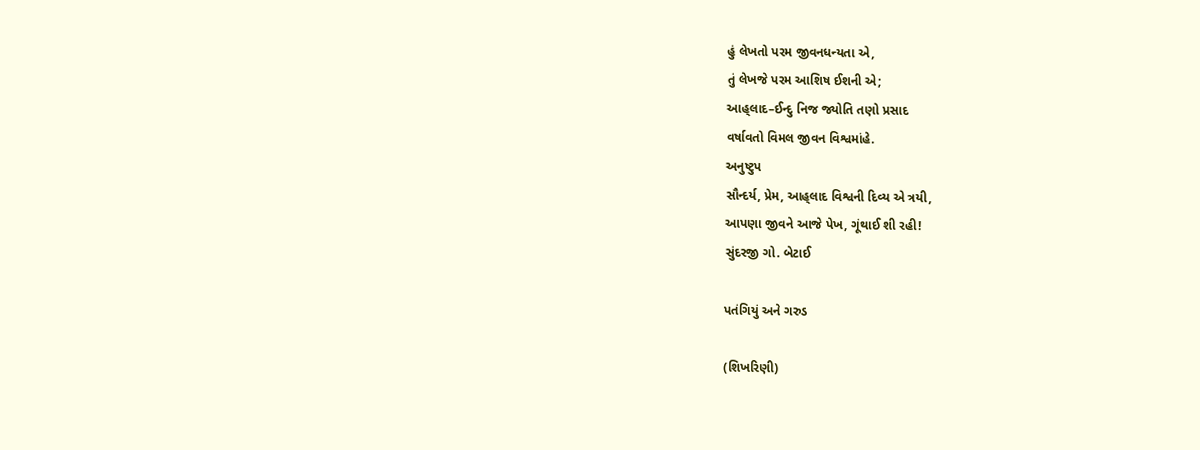હું લેખતો પરમ જીવનધન્યતા એ,
તું લેખજે પરમ આશિષ ઈશની એ;
આહ્‌લાદ–ઈન્દુ નિજ જ્યોતિ તણો પ્રસાદ
વર્ષાવતો વિમલ જીવન વિશ્વમાંહે.
અનુષ્ટુપ
સૌન્દર્ય, પ્રેમ, આહ્‌લાદ વિશ્વની દિવ્ય એ ત્રયી,
આપણા જીવને આજે પેખ, ગૂંથાઈ શી રહી!
સુંદરજી ગો. બેટાઈ

પતંગિયું અને ગરુડ

(શિખરિણી)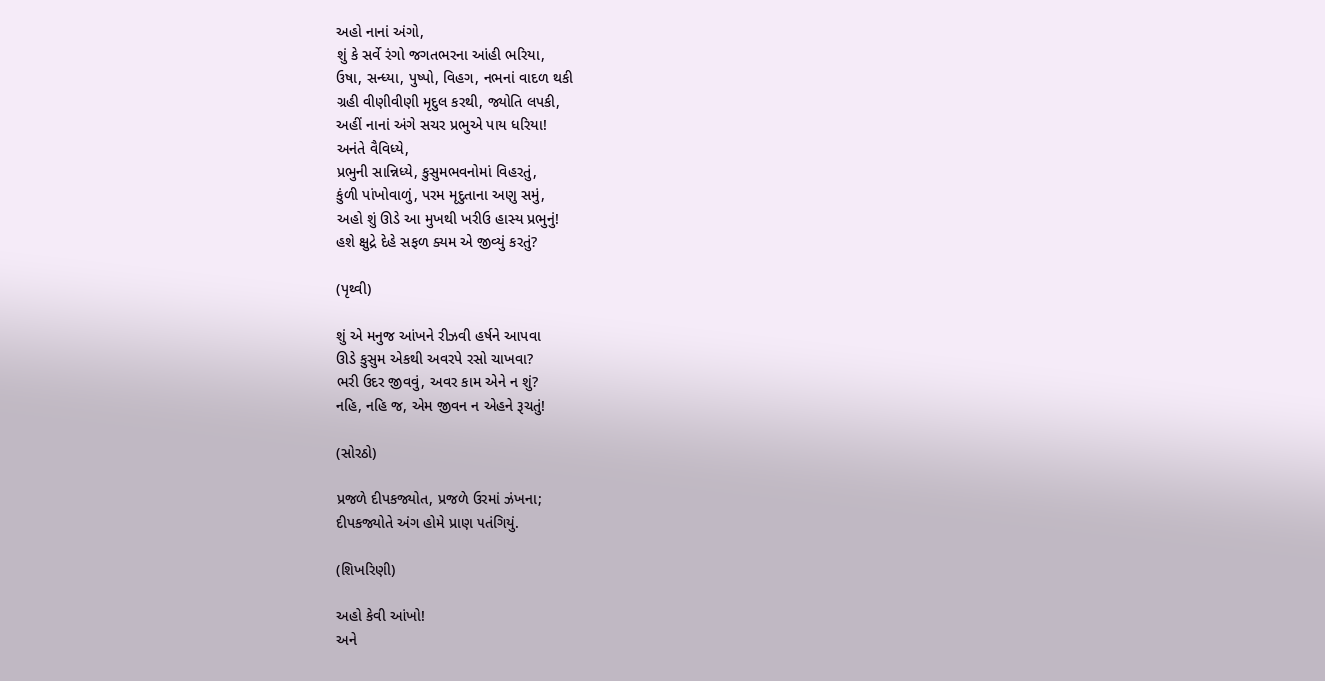અહો નાનાં અંગો,
શું કે સર્વે રંગો જગતભરના આંહી ભરિયા,
ઉષા, સન્ધ્યા, પુષ્પો, વિહગ, નભનાં વાદળ થકી
ગ્રહી વીણીવીણી મૃદુલ કરથી, જ્યોતિ લપકી,
અહીં નાનાં અંગે સચર પ્રભુએ પાય ધરિયા!
અનંતે વૈવિધ્યે,
પ્રભુની સાન્નિધ્યે, કુસુમભવનોમાં વિહરતું,
કુંળી પાંખોવાળું, પરમ મૃદુતાના અણુ સમું,
અહો શું ઊડે આ મુખથી ખરીઉ હાસ્ય પ્રભુનું!
હશે ક્ષુદ્રે દેહે સફળ ક્યમ એ જીવ્યું કરતું?

(પૃથ્વી)

શું એ મનુજ આંખને રીઝવી હર્ષને આપવા
ઊડે કુસુમ એકથી અવરપે રસો ચાખવા?
ભરી ઉદર જીવવું, અવર કામ એને ન શું?
નહિ, નહિ જ, એમ જીવન ન એહને રૂચતું!

(સોરઠો)

પ્રજળે દીપકજ્યોત, પ્રજળે ઉરમાં ઝંખના;
દીપકજ્યોતે અંગ હોમે પ્રાણ ૫તંગિયું.

(શિખરિણી)

અહો કેવી આંખો!
અને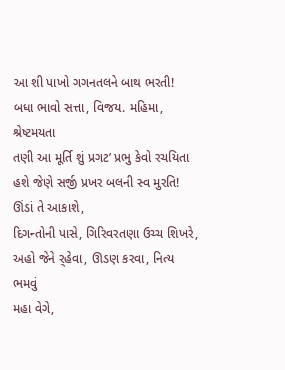આ શી પાખો ગગનતલને બાથ ભરતી!
બધા ભાવો સત્તા, વિજય. મહિમા, શ્રેષ્ટમયતા
તણી આ મૂર્તિ શું પ્રગટ’ પ્રભુ કેવો રચયિતા
હશે જેણે સર્જી પ્રખર બલની સ્વ મુરતિ!
ઊંડાં તે આકાશે,
દિગન્તોની પાસે, ગિરિવરતણા ઉચ્ચ શિખરે,
અહો જેને ર્‌હેવા, ઊડણ કરવા, નિત્ય ભમવું
મહા વેગે,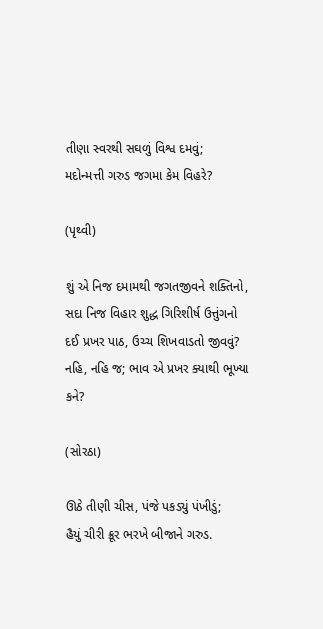તીણા સ્વરથી સઘળું વિશ્વ દમવું;
મદોન્મત્તી ગરુડ જગમા કેમ વિહરે?

(પૃથ્વી)

શું એ નિજ દમામથી જગતજીવને શક્તિનો,
સદા નિજ વિહાર શુદ્ધ ગિરિશીર્ષ ઉત્તુંગનો
દઈ પ્રખર પાઠ, ઉચ્ચ શિખવાડતો જીવવું?
નહિ, નહિ જ; ભાવ એ પ્રખર ક્યાથી ભૂખ્યા કને?

(સોરઠા)

ઊઠે તીણી ચીસ, પંજે પકડ્યું પંખીડું;
હૈયું ચીરી ક્રૂર ભરખે બીજાને ગરુડ.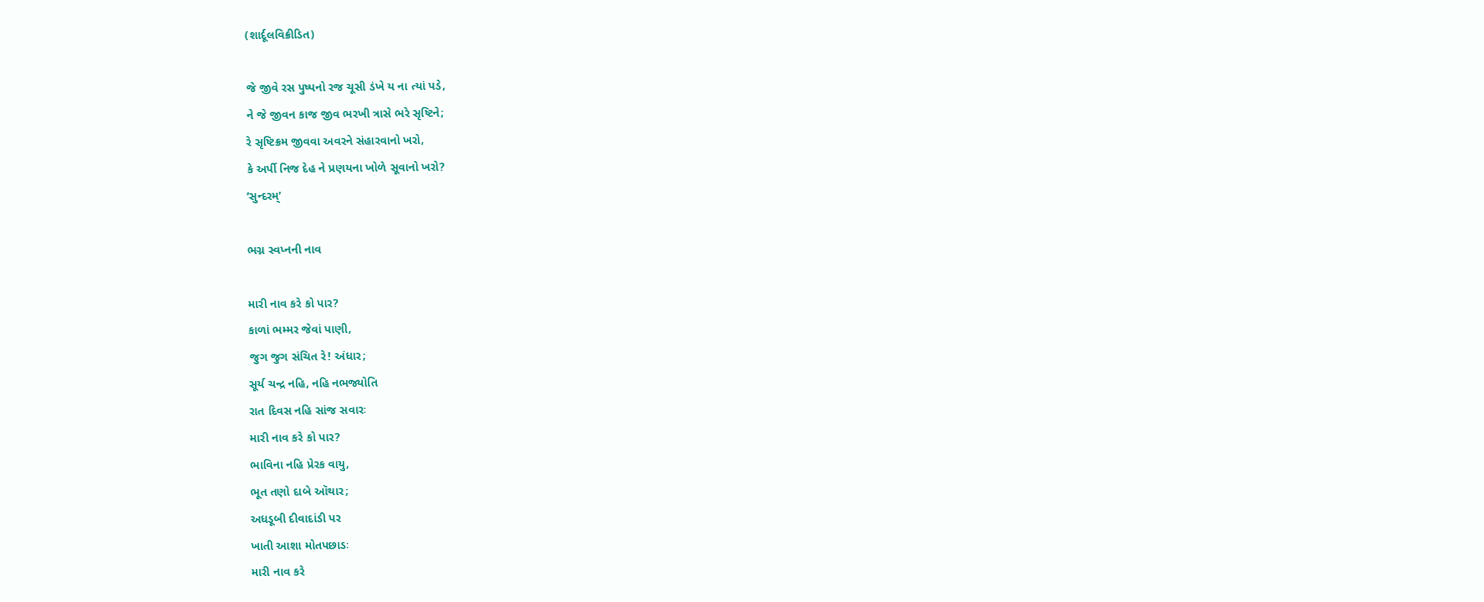(શાર્દૂલવિક્રીડિત)

જે જીવે રસ પુષ્પનો રજ ચૂસી ડંખે ય ના ત્યાં પડે,
ને જે જીવન કાજ જીવ ભરખી ત્રાસે ભરે સૃષ્ટિને;
રે સૃષ્ટિક્રમ જીવવા અવરને સંહારવાનો ખરો,
કે અર્પી નિજ દેહ ને પ્રણયના ખોળે સૂવાનો ખરો?
‘સુન્દરમ્‌’

ભગ્ન સ્વપ્નની નાવ

મારી નાવ કરે કો પાર?
કાળાં ભમ્મર જેવાં પાણી,
જુગ જુગ સંચિત રે! અંધાર;
સૂર્ય ચન્દ્ર નહિ, નહિ નભજ્યોતિ
રાત દિવસ નહિ સાંજ સવારઃ
મારી નાવ કરે કો પાર?
ભાવિના નહિ પ્રેરક વાયુ,
ભૂત તણો દાબે ઑથાર;
અધડૂબી દીવાદાંડી પર
ખાતી આશા મોતપછાડઃ
મારી નાવ કરે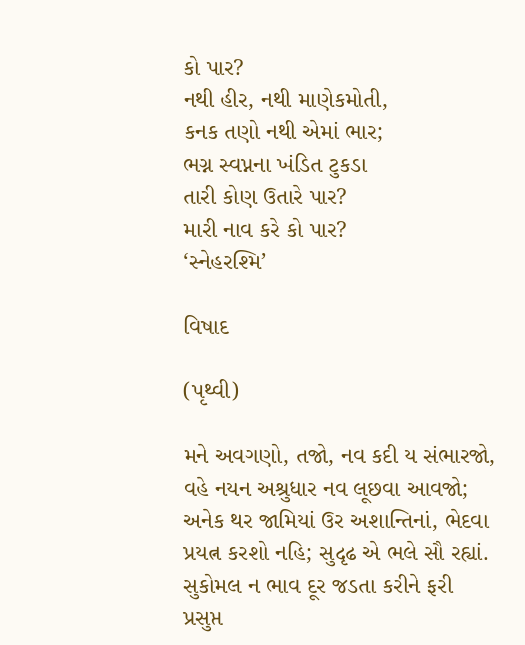કો પાર?
નથી હીર, નથી માણેકમોતી,
કનક તણો નથી એમાં ભાર;
ભગ્ન સ્વપ્નના ખંડિત ટુકડા
તારી કોણ ઉતારે પાર?
મારી નાવ કરે કો પાર?
‘સ્નેહરશ્મિ’

વિષાદ

(પૃથ્વી)

મને અવગણો, તજો, નવ કદી ય સંભારજો,
વહે નયન અશ્રુધાર નવ લૂછવા આવજો;
અનેક થર જામિયાં ઉર અશાન્તિનાં, ભેદવા
પ્રયત્ન કરશો નહિ; સુદૃઢ એ ભલે સૌ રહ્યાં.
સુકોમલ ન ભાવ દૂર જડતા કરીને ફરી
પ્રસુપ્ત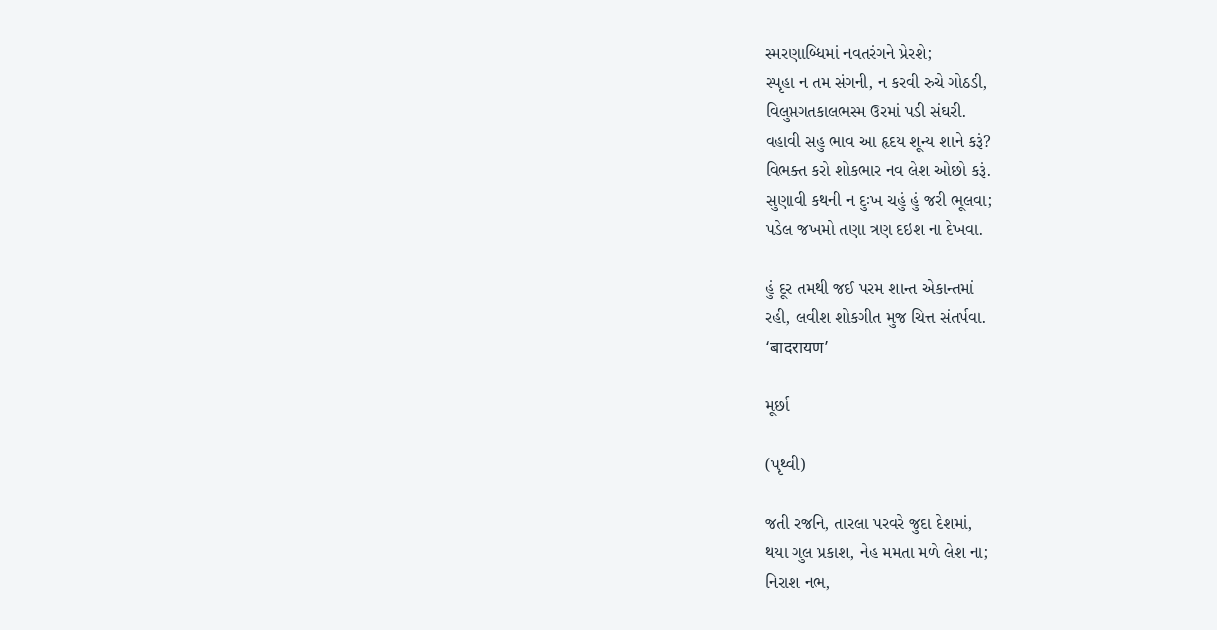સ્મરણાબ્ધિમાં નવતરંગને પ્રેરશે;
સ્પૃહા ન તમ સંગની, ન કરવી રુચે ગોઠડી,
વિલુપ્તગતકાલભસ્મ ઉરમાં પડી સંઘરી.
વહાવી સહુ ભાવ આ હૃદય શૂન્ય શાને કરૂં?
વિભક્ત કરો શોકભાર નવ લેશ ઓછો કરૂં.
સુણાવી કથની ન દુઃખ ચહું હું જરી ભૂલવા;
પડેલ જખમો તણા ત્રણ દઇશ ના દેખવા.

હું દૂર તમથી જઈ પરમ શાન્ત એકાન્તમાં
રહી, લવીશ શોકગીત મુજ ચિત્ત સંતર્પવા.
‘बादरायण’

મૂર્છા

(પૃથ્વી)

જતી રજનિ, તારલા પરવરે જુદા દેશમાં,
થયા ગુલ પ્રકાશ, નેહ મમતા મળે લેશ ના;
નિરાશ નભ,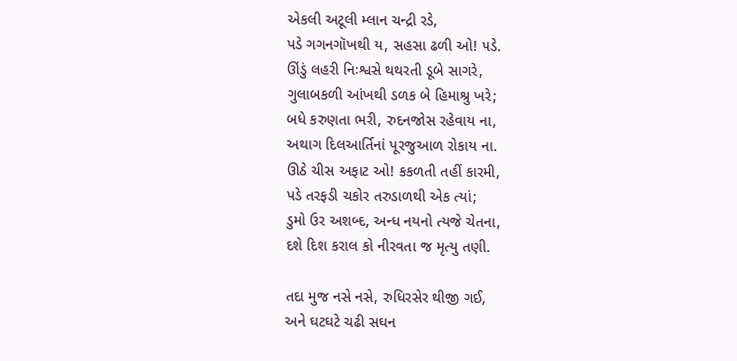એકલી અટૂલી મ્લાન ચન્દ્રી રડે,
પડે ગગનગૉખથી ય, સહસા ઢળી ઓ! ૫ડે.
ઊંડું લહરી નિઃશ્વસે થથરતી ડૂબે સાગરે,
ગુલાબકળી આંખથી ડળક બે હિમાશ્રુ ખરે;
બધે કરુણતા ભરી, રુદનજોસ રહેવાય ના,
અથાગ દિલઆર્તિનાં પૂરજુઆળ રોકાય ના.
ઊઠે ચીસ અફાટ ઓ! કકળતી તહીં કારમી,
પડે તરફડી ચકોર તરુડાળથી એક ત્યાં;
ડુમો ઉર અશબ્દ, અન્ધ નયનો ત્યજે ચેતના,
દશે દિશ કરાલ કો નીરવતા જ મૃત્યુ તણી.

તદા મુજ નસે નસે, રુધિરસેર થીજી ગઈ,
અને ઘટઘટે ચઢી સઘન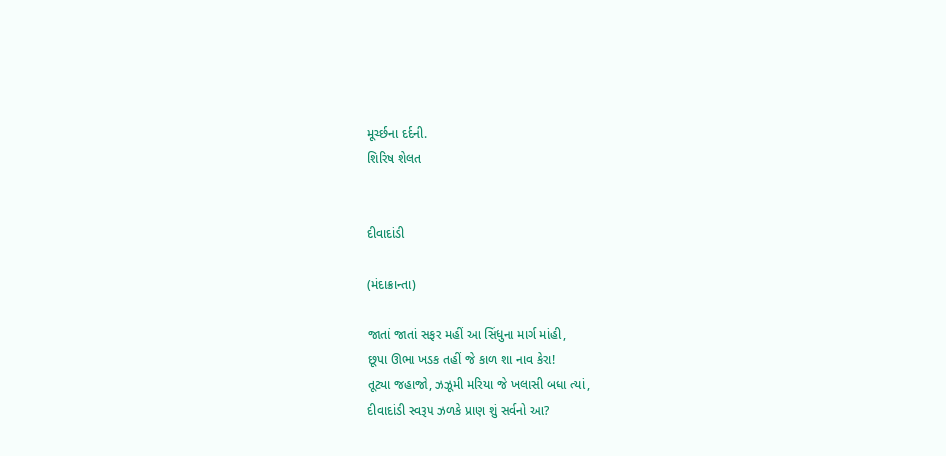મૂર્ચ્છના દર્દની.
શિરિષ શેલત


દીવાદાંડી

(મંદાક્રાન્તા)

જાતાં જાતાં સફર મહીં આ સિંધુના માર્ગ માંહી,
છૂપા ઊભા ખડક તહીં જે કાળ શા નાવ કેરા!
તૂટ્યા જહાજો, ઝઝૂમી મરિયા જે ખલાસી બધા ત્યાં,
દીવાદાંડી સ્વરૂ૫ ઝળકે પ્રાણ શું સર્વનો આ?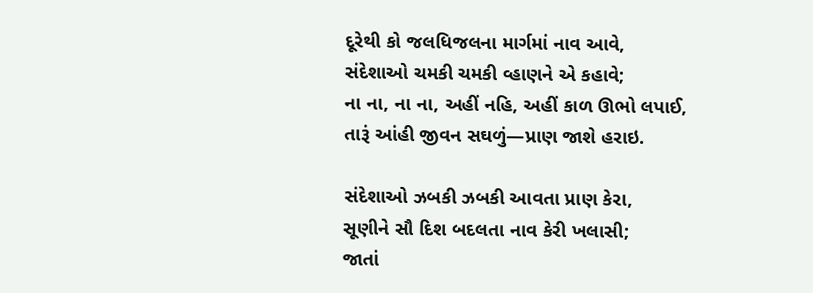દૂરેથી કો જલધિજલના માર્ગમાં નાવ આવે,
સંદેશાઓ ચમકી ચમકી વ્હાણને એ કહાવે;
ના ના, ના ના, અહીં નહિ, અહીં કાળ ઊભો લપાઈ,
તારૂં આંહી જીવન સઘળું—પ્રાણ જાશે હરાઇ.

સંદેશાઓ ઝબકી ઝબકી આવતા પ્રાણ કેરા,
સૂણીને સૌ દિશ બદલતા નાવ કેરી ખલાસી;
જાતાં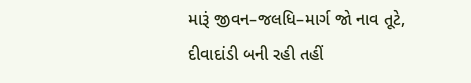મારૂં જીવન–જલધિ–માર્ગ જો નાવ તૂટે,
દીવાદાંડી બની રહી તહીં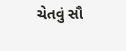ચેતવું સૌ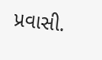પ્રવાસી.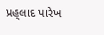પ્રહ્‌લાદ પારેખ